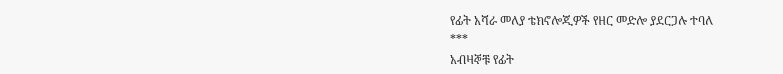የፊት አሻራ መለያ ቴክኖሎጂዎች የዘር መድሎ ያደርጋሉ ተባለ
***
አብዛኞቹ የፊት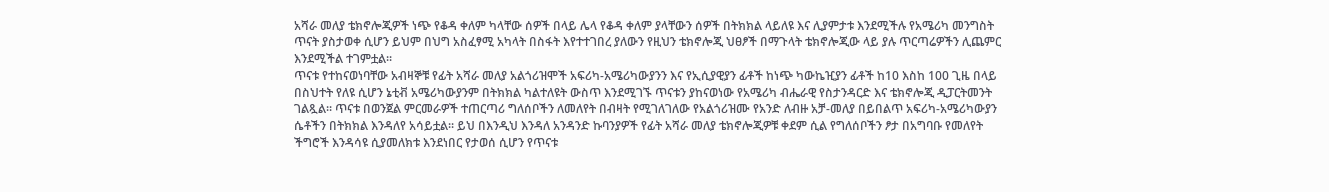አሻራ መለያ ቴክኖሎጂዎች ነጭ የቆዳ ቀለም ካላቸው ሰዎች በላይ ሌላ የቆዳ ቀለም ያላቸውን ሰዎች በትክክል ላይለዩ እና ሊያምታቱ እንደሚችሉ የአሜሪካ መንግስት ጥናት ያስታወቀ ሲሆን ይህም በህግ አስፈፃሚ አካላት በስፋት እየተተገበረ ያለውን የዚህን ቴክኖሎጂ ህፀፆች በማጉላት ቴክኖሎጂው ላይ ያሉ ጥርጣሬዎችን ሊጨምር እንደሚችል ተገምቷል፡፡
ጥናቱ የተከናወነባቸው አብዛኞቹ የፊት አሻራ መለያ አልጎሪዝሞች አፍሪካ-አሜሪካውያንን እና የኢሲያዊያን ፊቶች ከነጭ ካውኬዢያን ፊቶች ከ10 እስከ 100 ጊዜ በላይ በስህተት የለዩ ሲሆን ኔቲቭ አሜሪካውያንም በትክክል ካልተለዩት ውስጥ እንደሚገኙ ጥናቱን ያከናወነው የአሜሪካ ብሔራዊ የስታንዳርድ እና ቴክኖሎጂ ዲፓርትመንት ገልጿል፡፡ ጥናቱ በወንጀል ምርመራዎች ተጠርጣሪ ግለሰቦችን ለመለየት በብዛት የሚገለገለው የአልጎሪዝሙ የአንድ ለብዙ አቻ-መለያ በይበልጥ አፍሪካ-አሜሪካውያን ሴቶችን በትክክል እንዳለየ አሳይቷል፡፡ ይህ በእንዲህ እንዳለ አንዳንድ ኩባንያዎች የፊት አሻራ መለያ ቴክኖሎጂዎቹ ቀደም ሲል የግለሰቦችን ፆታ በአግባቡ የመለየት ችግሮች እንዳሳዩ ሲያመለክቱ እንደነበር የታወሰ ሲሆን የጥናቱ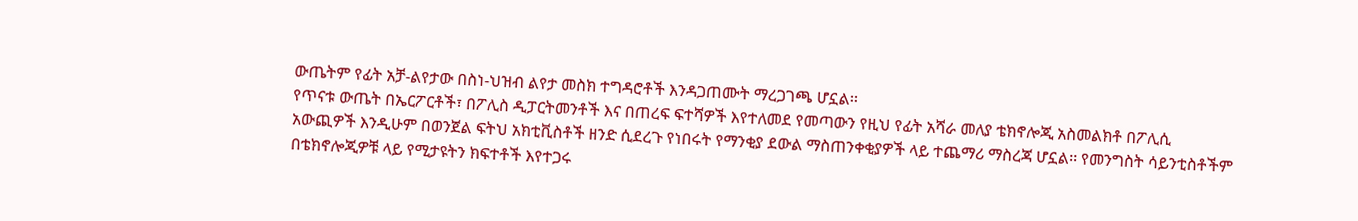ውጤትም የፊት አቻ-ልየታው በስነ-ህዝብ ልየታ መስክ ተግዳሮቶች እንዳጋጠሙት ማረጋገጫ ሆኗል፡፡
የጥናቱ ውጤት በኤርፖርቶች፣ በፖሊስ ዲፓርትመንቶች እና በጠረፍ ፍተሻዎች እየተለመደ የመጣውን የዚህ የፊት አሻራ መለያ ቴክኖሎጂ አስመልክቶ በፖሊሲ አውጪዎች እንዲሁም በወንጀል ፍትህ አክቲቪስቶች ዘንድ ሲደረጉ የነበሩት የማንቂያ ደውል ማስጠንቀቂያዎች ላይ ተጨማሪ ማስረጃ ሆኗል፡፡ የመንግስት ሳይንቲስቶችም በቴክኖሎጂዎቹ ላይ የሚታዩትን ክፍተቶች እየተጋሩ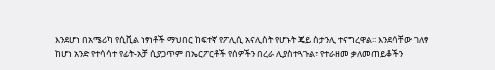እንደሆነ በአሜሪካ የሲቪል ነፃነቶች ማህበር ከፍተኛ የፖሊሲ አናሊስት የሆኑት ጄይ ስታንሊ ተናግረዋል፡፡ እንደሳቸው ገለፃ ከሆነ አንድ የተሳሳተ የፊት-አቻ ሲያጋጥም በኤርፖርቶች የሰዎችን በረራ ሊያስተጓጉል፣ የተራዘመ ቃለመጠይቆችን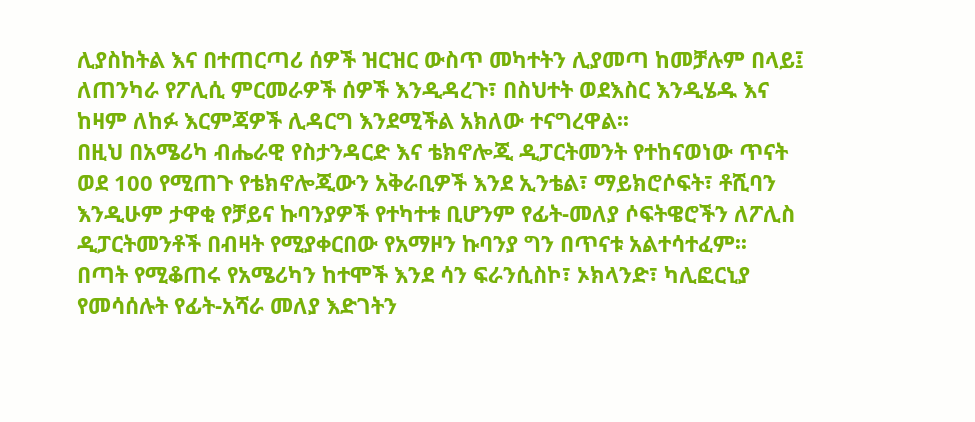ሊያስከትል እና በተጠርጣሪ ሰዎች ዝርዝር ውስጥ መካተትን ሊያመጣ ከመቻሉም በላይ፤ ለጠንካራ የፖሊሲ ምርመራዎች ሰዎች እንዲዳረጉ፣ በስህተት ወደእስር እንዲሄዱ እና ከዛም ለከፉ እርምጃዎች ሊዳርግ እንደሚችል አክለው ተናግረዋል፡፡
በዚህ በአሜሪካ ብሔራዊ የስታንዳርድ እና ቴክኖሎጂ ዲፓርትመንት የተከናወነው ጥናት ወደ 100 የሚጠጉ የቴክኖሎጂውን አቅራቢዎች እንደ ኢንቴል፣ ማይክሮሶፍት፣ ቶሺባን እንዲሁም ታዋቂ የቻይና ኩባንያዎች የተካተቱ ቢሆንም የፊት-መለያ ሶፍትዌሮችን ለፖሊስ ዲፓርትመንቶች በብዛት የሚያቀርበው የአማዞን ኩባንያ ግን በጥናቱ አልተሳተፈም፡፡
በጣት የሚቆጠሩ የአሜሪካን ከተሞች እንደ ሳን ፍራንሲስኮ፣ ኦክላንድ፣ ካሊፎርኒያ የመሳሰሉት የፊት-አሻራ መለያ እድገትን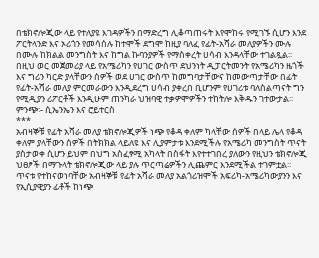በቴክኖሎጂው ላይ የተለያዩ እገዳዎችን በማድረግ ሊቆጣጠሩት እየሞከሩ የሚገኙ ሲሆን እንደ ፖርትላንድ እና ኦሪጎን የመሳሰሉ ከተሞች ደግሞ ከዚያ ባለፈ የፊት-አሻራ መለያዎችን ሙሉ በሙሉ ከክልል መንግስት እና ከግል ኩባንያዎች የማስቀረት ሀሳብ እንዳላቸው ተገልጿል፡፡
በዚህ ወር መጀመሪያ ላይ የአሜሪካን የሀገር ውስጥ ደህንነት ዲፓርትመንት የአሜሪካን ዜጎች እና ግሪን ካርድ ያላቸውን ሰዎች ወደ ሀገር ውስጥ ከመግባታቸውና ከመውጣታቸው በፊት የፊት-አሻራ መለያ ምርመራውን እንዲደረግ ሀሳብ ያቀረበ ቢሆንም የሀገሪቱ ባለስልጣናት ግን የሚዲያን ሪፖርቶች እንዲሁም ጠንካራ ህዝባዊ ተቃዎሞዎችን ተከትሎ እቅዱን ገተውታል፡፡
ምንጭ፡- ሲኤንኤን እና ሮይተርስ
***
አብዛኞቹ የፊት አሻራ መለያ ቴክኖሎጂዎች ነጭ የቆዳ ቀለም ካላቸው ሰዎች በላይ ሌላ የቆዳ ቀለም ያላቸውን ሰዎች በትክክል ላይለዩ እና ሊያምታቱ እንደሚችሉ የአሜሪካ መንግስት ጥናት ያስታወቀ ሲሆን ይህም በህግ አስፈፃሚ አካላት በስፋት እየተተገበረ ያለውን የዚህን ቴክኖሎጂ ህፀፆች በማጉላት ቴክኖሎጂው ላይ ያሉ ጥርጣሬዎችን ሊጨምር እንደሚችል ተገምቷል፡፡
ጥናቱ የተከናወነባቸው አብዛኞቹ የፊት አሻራ መለያ አልጎሪዝሞች አፍሪካ-አሜሪካውያንን እና የኢሲያዊያን ፊቶች ከነጭ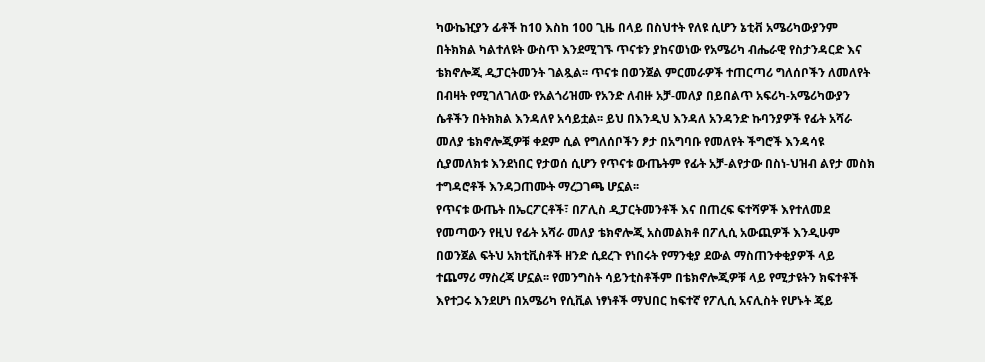ካውኬዢያን ፊቶች ከ10 እስከ 100 ጊዜ በላይ በስህተት የለዩ ሲሆን ኔቲቭ አሜሪካውያንም በትክክል ካልተለዩት ውስጥ እንደሚገኙ ጥናቱን ያከናወነው የአሜሪካ ብሔራዊ የስታንዳርድ እና ቴክኖሎጂ ዲፓርትመንት ገልጿል፡፡ ጥናቱ በወንጀል ምርመራዎች ተጠርጣሪ ግለሰቦችን ለመለየት በብዛት የሚገለገለው የአልጎሪዝሙ የአንድ ለብዙ አቻ-መለያ በይበልጥ አፍሪካ-አሜሪካውያን ሴቶችን በትክክል እንዳለየ አሳይቷል፡፡ ይህ በእንዲህ እንዳለ አንዳንድ ኩባንያዎች የፊት አሻራ መለያ ቴክኖሎጂዎቹ ቀደም ሲል የግለሰቦችን ፆታ በአግባቡ የመለየት ችግሮች እንዳሳዩ ሲያመለክቱ እንደነበር የታወሰ ሲሆን የጥናቱ ውጤትም የፊት አቻ-ልየታው በስነ-ህዝብ ልየታ መስክ ተግዳሮቶች እንዳጋጠሙት ማረጋገጫ ሆኗል፡፡
የጥናቱ ውጤት በኤርፖርቶች፣ በፖሊስ ዲፓርትመንቶች እና በጠረፍ ፍተሻዎች እየተለመደ የመጣውን የዚህ የፊት አሻራ መለያ ቴክኖሎጂ አስመልክቶ በፖሊሲ አውጪዎች እንዲሁም በወንጀል ፍትህ አክቲቪስቶች ዘንድ ሲደረጉ የነበሩት የማንቂያ ደውል ማስጠንቀቂያዎች ላይ ተጨማሪ ማስረጃ ሆኗል፡፡ የመንግስት ሳይንቲስቶችም በቴክኖሎጂዎቹ ላይ የሚታዩትን ክፍተቶች እየተጋሩ እንደሆነ በአሜሪካ የሲቪል ነፃነቶች ማህበር ከፍተኛ የፖሊሲ አናሊስት የሆኑት ጄይ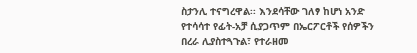ስታንሊ ተናግረዋል፡፡ እንደሳቸው ገለፃ ከሆነ አንድ የተሳሳተ የፊት-አቻ ሲያጋጥም በኤርፖርቶች የሰዎችን በረራ ሊያስተጓጉል፣ የተራዘመ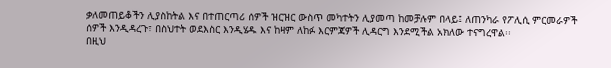ቃለመጠይቆችን ሊያስከትል እና በተጠርጣሪ ሰዎች ዝርዝር ውስጥ መካተትን ሊያመጣ ከመቻሉም በላይ፤ ለጠንካራ የፖሊሲ ምርመራዎች ሰዎች እንዲዳረጉ፣ በስህተት ወደእስር እንዲሄዱ እና ከዛም ለከፉ እርምጃዎች ሊዳርግ እንደሚችል አክለው ተናግረዋል፡፡
በዚህ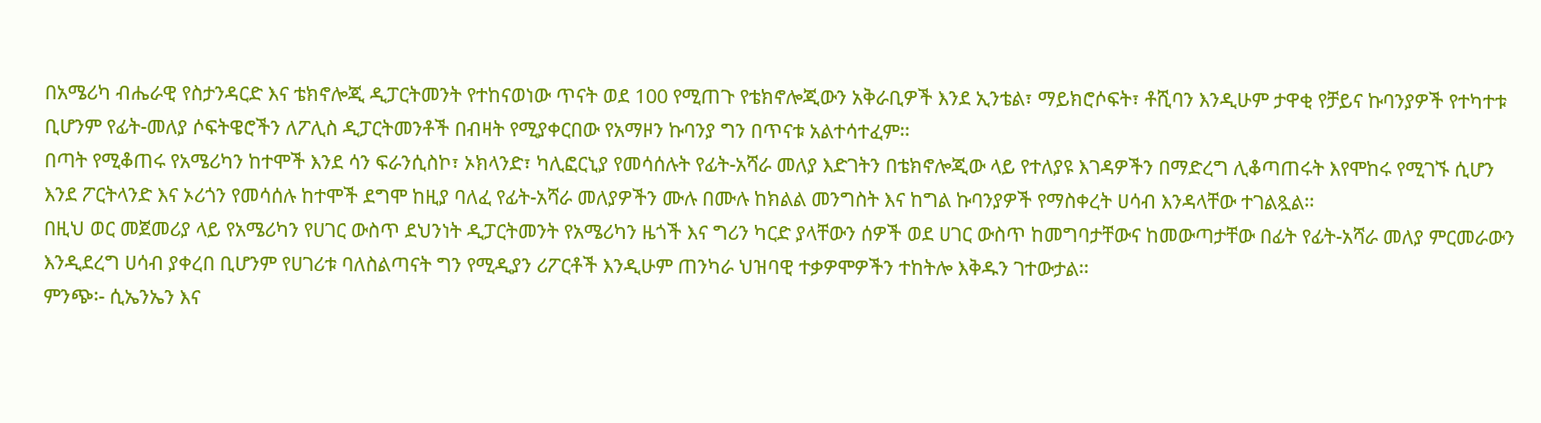በአሜሪካ ብሔራዊ የስታንዳርድ እና ቴክኖሎጂ ዲፓርትመንት የተከናወነው ጥናት ወደ 100 የሚጠጉ የቴክኖሎጂውን አቅራቢዎች እንደ ኢንቴል፣ ማይክሮሶፍት፣ ቶሺባን እንዲሁም ታዋቂ የቻይና ኩባንያዎች የተካተቱ ቢሆንም የፊት-መለያ ሶፍትዌሮችን ለፖሊስ ዲፓርትመንቶች በብዛት የሚያቀርበው የአማዞን ኩባንያ ግን በጥናቱ አልተሳተፈም፡፡
በጣት የሚቆጠሩ የአሜሪካን ከተሞች እንደ ሳን ፍራንሲስኮ፣ ኦክላንድ፣ ካሊፎርኒያ የመሳሰሉት የፊት-አሻራ መለያ እድገትን በቴክኖሎጂው ላይ የተለያዩ እገዳዎችን በማድረግ ሊቆጣጠሩት እየሞከሩ የሚገኙ ሲሆን እንደ ፖርትላንድ እና ኦሪጎን የመሳሰሉ ከተሞች ደግሞ ከዚያ ባለፈ የፊት-አሻራ መለያዎችን ሙሉ በሙሉ ከክልል መንግስት እና ከግል ኩባንያዎች የማስቀረት ሀሳብ እንዳላቸው ተገልጿል፡፡
በዚህ ወር መጀመሪያ ላይ የአሜሪካን የሀገር ውስጥ ደህንነት ዲፓርትመንት የአሜሪካን ዜጎች እና ግሪን ካርድ ያላቸውን ሰዎች ወደ ሀገር ውስጥ ከመግባታቸውና ከመውጣታቸው በፊት የፊት-አሻራ መለያ ምርመራውን እንዲደረግ ሀሳብ ያቀረበ ቢሆንም የሀገሪቱ ባለስልጣናት ግን የሚዲያን ሪፖርቶች እንዲሁም ጠንካራ ህዝባዊ ተቃዎሞዎችን ተከትሎ እቅዱን ገተውታል፡፡
ምንጭ፡- ሲኤንኤን እና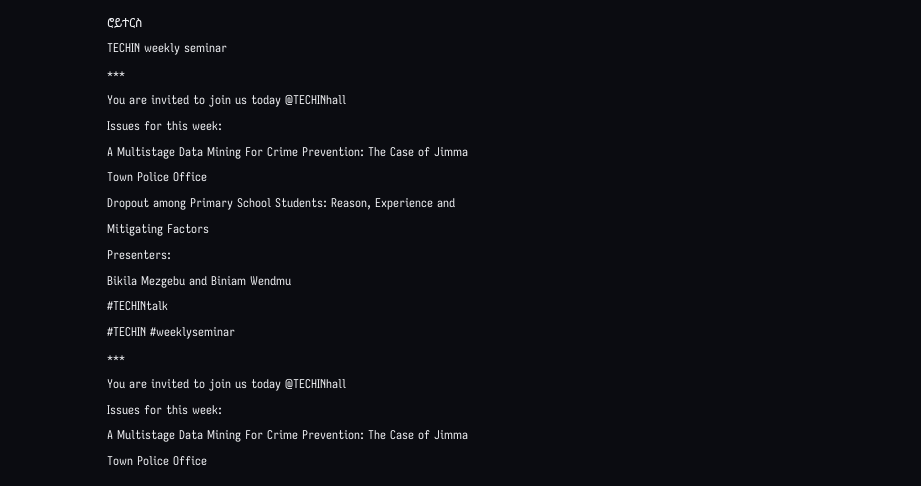ሮይተርስ
TECHIN weekly seminar
***
You are invited to join us today @TECHINhall
Issues for this week:
A Multistage Data Mining For Crime Prevention: The Case of Jimma Town Police Office
Dropout among Primary School Students: Reason, Experience and Mitigating Factors
Presenters:
Bikila Mezgebu and Biniam Wendmu
#TECHINtalk
#TECHIN #weeklyseminar
***
You are invited to join us today @TECHINhall
Issues for this week:
A Multistage Data Mining For Crime Prevention: The Case of Jimma Town Police Office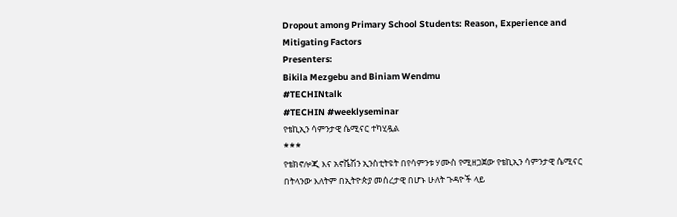Dropout among Primary School Students: Reason, Experience and Mitigating Factors
Presenters:
Bikila Mezgebu and Biniam Wendmu
#TECHINtalk
#TECHIN #weeklyseminar
የቴኪኢን ሳምንታዊ ሴሚናር ተካሂዷል
***
የቴክኖሎጂ እና አኖቬሽን ኢንስቲትዩት በየሳምንቱ ሃሙስ የሚዘጋጀው የቴኪኢን ሳምንታዊ ሴሚናር በትላንው እለትም በኢትዮጵያ መሰረታዊ በሆኑ ሁለት ጉዳዮች ላይ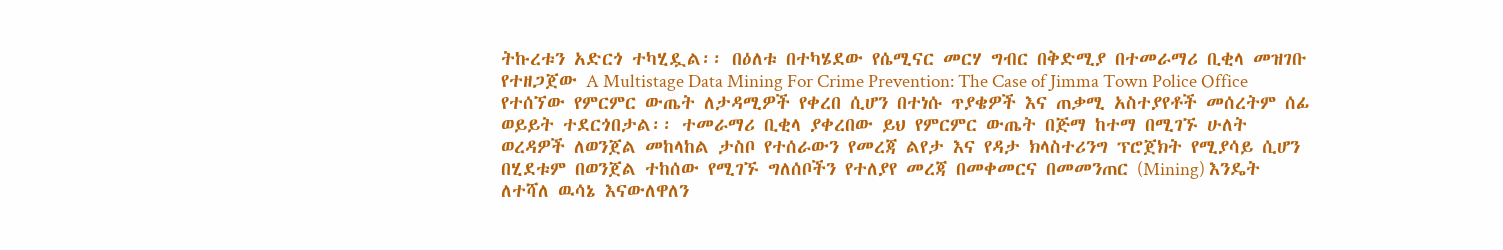ትኩረቱን አድርጎ ተካሂዷል፡፡ በዕለቱ በተካሄደው የሴሚናር መርሃ ግብር በቅድሚያ በተመራማሪ ቢቂላ መዝገቡ የተዘጋጀው A Multistage Data Mining For Crime Prevention: The Case of Jimma Town Police Office የተሰኘው የምርምር ውጤት ለታዳሚዎች የቀረበ ሲሆን በተነሱ ጥያቄዎች እና ጠቃሚ አስተያየቶች መሰረትም ሰፊ ወይይት ተደርጎበታል፡፡ ተመራማሪ ቢቂላ ያቀረበው ይህ የምርምር ውጤት በጅማ ከተማ በሚገኙ ሁለት ወረዳዎች ለወንጀል መከላከል ታስቦ የተሰራውን የመረጃ ልየታ እና የዳታ ክላስተሪንግ ፕሮጀክት የሚያሳይ ሲሆን በሂደቱም በወንጀል ተከሰው የሚገኙ ግለሰቦችን የተለያየ መረጃ በመቀመርና በመመንጠር (Mining) እንዴት ለተሻለ ዉሳኔ እናውለዋለን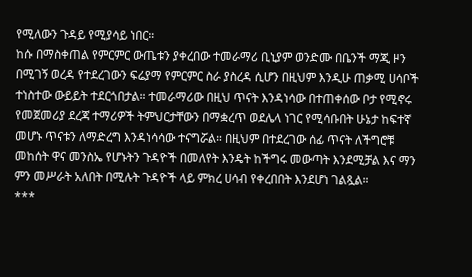የሚለውን ጉዳይ የሚያሳይ ነበር።
ከሱ በማስቀጠል የምርምር ውጤቱን ያቀረበው ተመራማሪ ቢኒያም ወንድሙ በቤንች ማጂ ዞን በሚገኝ ወረዳ የተደረገውን ፍሬያማ የምርምር ስራ ያስረዳ ሲሆን በዚህም እንዲሁ ጠቃሚ ሀሳቦች ተነስተው ውይይት ተደርጎበታል። ተመራማሪው በዚህ ጥናት እንዳነሳው በተጠቀሰው ቦታ የሚኖሩ የመጀመሪያ ደረጃ ተማሪዎች ትምህርታቸውን በማቋረጥ ወደሌላ ነገር የሚሳቡበት ሁኔታ ከፍተኛ መሆኑ ጥናቱን ለማድረግ እንዳነሳሳው ተናግሯል። በዚህም በተደረገው ሰፊ ጥናት ለችግሮቹ መከሰት ዋና መንስኤ የሆኑትን ጉዳዮች በመለየት እንዴት ከችግሩ መውጣት እንደሚቻል እና ማን ምን መሥራት አለበት በሚሉት ጉዳዮች ላይ ምክረ ሀሳብ የቀረበበት እንደሆነ ገልጿል።
***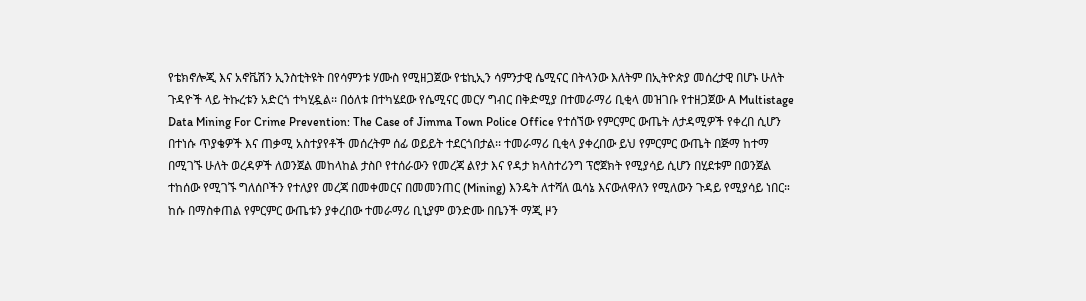የቴክኖሎጂ እና አኖቬሽን ኢንስቲትዩት በየሳምንቱ ሃሙስ የሚዘጋጀው የቴኪኢን ሳምንታዊ ሴሚናር በትላንው እለትም በኢትዮጵያ መሰረታዊ በሆኑ ሁለት ጉዳዮች ላይ ትኩረቱን አድርጎ ተካሂዷል፡፡ በዕለቱ በተካሄደው የሴሚናር መርሃ ግብር በቅድሚያ በተመራማሪ ቢቂላ መዝገቡ የተዘጋጀው A Multistage Data Mining For Crime Prevention: The Case of Jimma Town Police Office የተሰኘው የምርምር ውጤት ለታዳሚዎች የቀረበ ሲሆን በተነሱ ጥያቄዎች እና ጠቃሚ አስተያየቶች መሰረትም ሰፊ ወይይት ተደርጎበታል፡፡ ተመራማሪ ቢቂላ ያቀረበው ይህ የምርምር ውጤት በጅማ ከተማ በሚገኙ ሁለት ወረዳዎች ለወንጀል መከላከል ታስቦ የተሰራውን የመረጃ ልየታ እና የዳታ ክላስተሪንግ ፕሮጀክት የሚያሳይ ሲሆን በሂደቱም በወንጀል ተከሰው የሚገኙ ግለሰቦችን የተለያየ መረጃ በመቀመርና በመመንጠር (Mining) እንዴት ለተሻለ ዉሳኔ እናውለዋለን የሚለውን ጉዳይ የሚያሳይ ነበር።
ከሱ በማስቀጠል የምርምር ውጤቱን ያቀረበው ተመራማሪ ቢኒያም ወንድሙ በቤንች ማጂ ዞን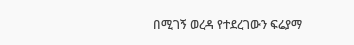በሚገኝ ወረዳ የተደረገውን ፍሬያማ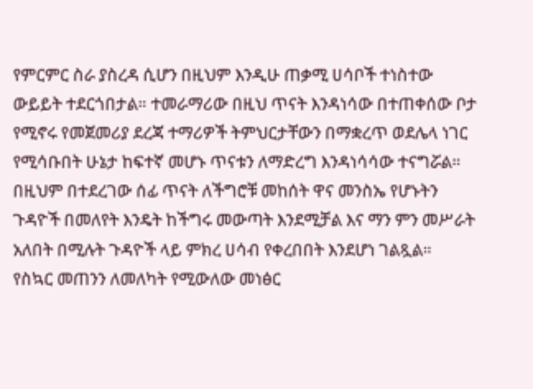የምርምር ስራ ያስረዳ ሲሆን በዚህም እንዲሁ ጠቃሚ ሀሳቦች ተነስተው ውይይት ተደርጎበታል። ተመራማሪው በዚህ ጥናት እንዳነሳው በተጠቀሰው ቦታ የሚኖሩ የመጀመሪያ ደረጃ ተማሪዎች ትምህርታቸውን በማቋረጥ ወደሌላ ነገር የሚሳቡበት ሁኔታ ከፍተኛ መሆኑ ጥናቱን ለማድረግ እንዳነሳሳው ተናግሯል። በዚህም በተደረገው ሰፊ ጥናት ለችግሮቹ መከሰት ዋና መንስኤ የሆኑትን ጉዳዮች በመለየት እንዴት ከችግሩ መውጣት እንደሚቻል እና ማን ምን መሥራት አለበት በሚሉት ጉዳዮች ላይ ምክረ ሀሳብ የቀረበበት እንደሆነ ገልጿል።
የስኳር መጠንን ለመለካት የሚውለው መነፅር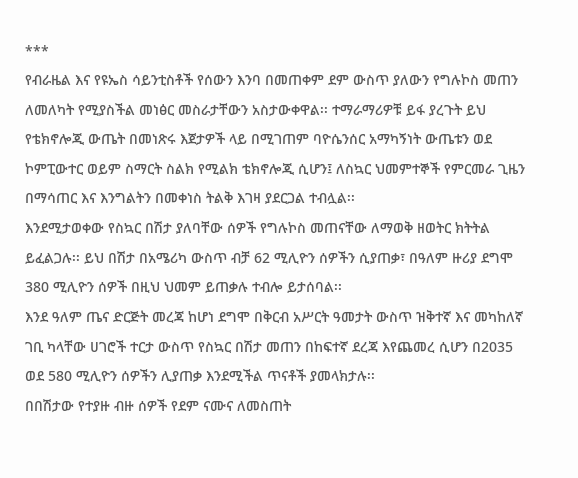***
የብራዜል እና የዩኤስ ሳይንቲስቶች የሰውን እንባ በመጠቀም ደም ውስጥ ያለውን የግሉኮስ መጠን ለመለካት የሚያስችል መነፅር መስራታቸውን አስታውቀዋል፡፡ ተማራማሪዎቹ ይፋ ያረጉት ይህ የቴክኖሎጂ ውጤት በመነጽሩ እጀታዎች ላይ በሚገጠም ባዮሴንሰር አማካኝነት ውጤቱን ወደ ኮምፒውተር ወይም ስማርት ስልክ የሚልክ ቴክኖሎጂ ሲሆን፤ ለስኳር ህመምተኞች የምርመራ ጊዜን በማሳጠር እና እንግልትን በመቀነስ ትልቅ እገዛ ያደርጋል ተብሏል፡፡
እንደሚታወቀው የስኳር በሽታ ያለባቸው ሰዎች የግሉኮስ መጠናቸው ለማወቅ ዘወትር ክትትል ይፈልጋሉ፡፡ ይህ በሽታ በአሜሪካ ውስጥ ብቻ 62 ሚሊዮን ሰዎችን ሲያጠቃ፣ በዓለም ዙሪያ ደግሞ 380 ሚሊዮን ሰዎች በዚህ ህመም ይጠቃሉ ተብሎ ይታሰባል፡፡
እንደ ዓለም ጤና ድርጅት መረጃ ከሆነ ደግሞ በቅርብ አሥርት ዓመታት ውስጥ ዝቅተኛ እና መካከለኛ ገቢ ካላቸው ሀገሮች ተርታ ውስጥ የስኳር በሽታ መጠን በከፍተኛ ደረጃ እየጨመረ ሲሆን በ2035 ወደ 580 ሚሊዮን ሰዎችን ሊያጠቃ እንደሚችል ጥናቶች ያመላክታሉ፡፡
በበሽታው የተያዙ ብዙ ሰዎች የደም ናሙና ለመስጠት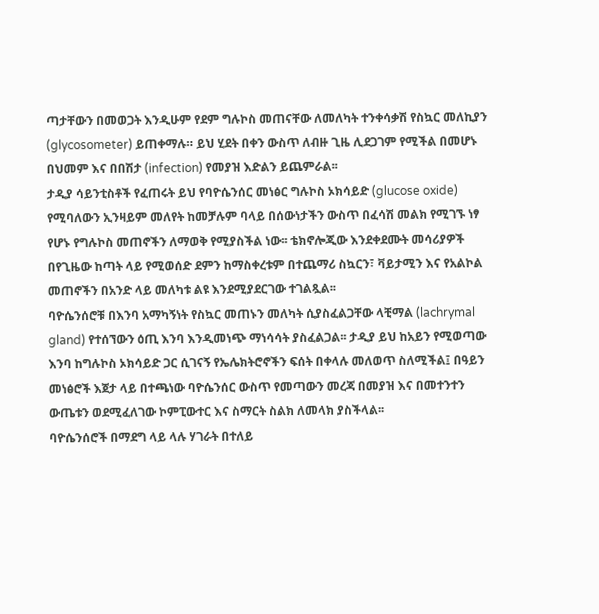ጣታቸውን በመወጋት እንዲሁም የደም ግሉኮስ መጠናቸው ለመለካት ተንቀሳቃሽ የስኳር መለኪያን (glycosometer) ይጠቀማሉ። ይህ ሂደት በቀን ውስጥ ለብዙ ጊዜ ሊደጋገም የሚችል በመሆኑ በህመም እና በበሽታ (infection) የመያዝ እድልን ይጨምራል፡፡
ታዲያ ሳይንቲስቶች የፈጠሩት ይህ የባዮሴንሰር መነፅር ግሉኮስ ኦክሳይድ (glucose oxide) የሚባለውን ኢንዛይም መለየት ከመቻሉም ባላይ በሰውነታችን ውስጥ በፈሳሽ መልክ የሚገኙ ነፃ የሆኑ የግሉኮስ መጠኖችን ለማወቅ የሚያስችል ነው፡፡ ቴክኖሎጂው እንደቀደሙት መሳሪያዎች በየጊዜው ከጣት ላይ የሚወሰድ ደምን ከማስቀረቱም በተጨማሪ ስኳርን፣ ቫይታሚን እና የአልኮል መጠኖችን በአንድ ላይ መለካቱ ልዩ እንደሚያደርገው ተገልጿል፡፡
ባዮሴንሰሮቹ በእንባ አማካኝነት የስኳር መጠኑን መለካት ሲያስፈልጋቸው ላቺማል (lachrymal gland) የተሰኘውን ዕጢ እንባ እንዲመነጭ ማነሳሳት ያስፈልጋል፡፡ ታዲያ ይህ ከአይን የሚወጣው እንባ ከግሉኮስ ኦክሳይድ ጋር ሲገናኝ የኤሌክትሮኖችን ፍሰት በቀላሉ መለወጥ ስለሚችል፤ በዓይን መነፅሮች እጀታ ላይ በተጫነው ባዮሴንሰር ውስጥ የመጣውን መረጃ በመያዝ እና በመተንተን ውጤቱን ወደሚፈለገው ኮምፒውተር እና ስማርት ስልክ ለመላክ ያስችላል፡፡
ባዮሴንሰሮች በማደግ ላይ ላሉ ሃገራት በተለይ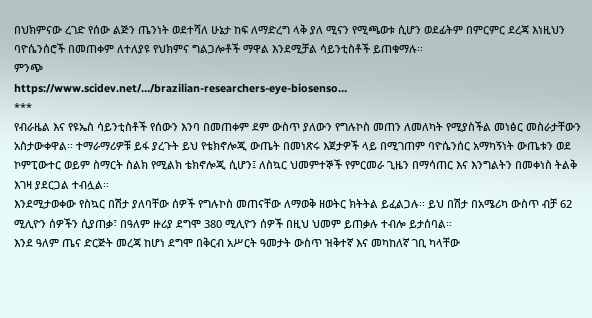በህክምናው ረገድ የሰው ልጅን ጤንነት ወደተሻለ ሁኔታ ከፍ ለማድረግ ላቅ ያለ ሚናን የሚጫወቱ ሲሆን ወደፊትም በምርምር ደረጃ እነዚህን ባዮሴንሰሮች በመጠቀም ለተለያዩ የህክምና ግልጋሎቶች ማዋል እንደሚቻል ሳይንቲስቶች ይጠቁማሉ፡፡
ምንጭ
https://www.scidev.net/…/brazilian-researchers-eye-biosenso…
***
የብራዜል እና የዩኤስ ሳይንቲስቶች የሰውን እንባ በመጠቀም ደም ውስጥ ያለውን የግሉኮስ መጠን ለመለካት የሚያስችል መነፅር መስራታቸውን አስታውቀዋል፡፡ ተማራማሪዎቹ ይፋ ያረጉት ይህ የቴክኖሎጂ ውጤት በመነጽሩ እጀታዎች ላይ በሚገጠም ባዮሴንሰር አማካኝነት ውጤቱን ወደ ኮምፒውተር ወይም ስማርት ስልክ የሚልክ ቴክኖሎጂ ሲሆን፤ ለስኳር ህመምተኞች የምርመራ ጊዜን በማሳጠር እና እንግልትን በመቀነስ ትልቅ እገዛ ያደርጋል ተብሏል፡፡
እንደሚታወቀው የስኳር በሽታ ያለባቸው ሰዎች የግሉኮስ መጠናቸው ለማወቅ ዘወትር ክትትል ይፈልጋሉ፡፡ ይህ በሽታ በአሜሪካ ውስጥ ብቻ 62 ሚሊዮን ሰዎችን ሲያጠቃ፣ በዓለም ዙሪያ ደግሞ 380 ሚሊዮን ሰዎች በዚህ ህመም ይጠቃሉ ተብሎ ይታሰባል፡፡
እንደ ዓለም ጤና ድርጅት መረጃ ከሆነ ደግሞ በቅርብ አሥርት ዓመታት ውስጥ ዝቅተኛ እና መካከለኛ ገቢ ካላቸው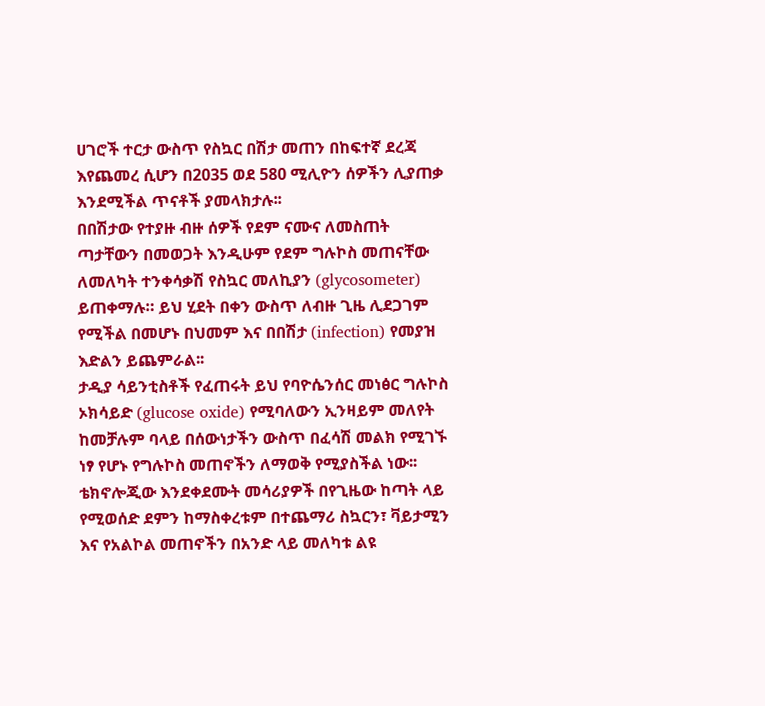ሀገሮች ተርታ ውስጥ የስኳር በሽታ መጠን በከፍተኛ ደረጃ እየጨመረ ሲሆን በ2035 ወደ 580 ሚሊዮን ሰዎችን ሊያጠቃ እንደሚችል ጥናቶች ያመላክታሉ፡፡
በበሽታው የተያዙ ብዙ ሰዎች የደም ናሙና ለመስጠት ጣታቸውን በመወጋት እንዲሁም የደም ግሉኮስ መጠናቸው ለመለካት ተንቀሳቃሽ የስኳር መለኪያን (glycosometer) ይጠቀማሉ። ይህ ሂደት በቀን ውስጥ ለብዙ ጊዜ ሊደጋገም የሚችል በመሆኑ በህመም እና በበሽታ (infection) የመያዝ እድልን ይጨምራል፡፡
ታዲያ ሳይንቲስቶች የፈጠሩት ይህ የባዮሴንሰር መነፅር ግሉኮስ ኦክሳይድ (glucose oxide) የሚባለውን ኢንዛይም መለየት ከመቻሉም ባላይ በሰውነታችን ውስጥ በፈሳሽ መልክ የሚገኙ ነፃ የሆኑ የግሉኮስ መጠኖችን ለማወቅ የሚያስችል ነው፡፡ ቴክኖሎጂው እንደቀደሙት መሳሪያዎች በየጊዜው ከጣት ላይ የሚወሰድ ደምን ከማስቀረቱም በተጨማሪ ስኳርን፣ ቫይታሚን እና የአልኮል መጠኖችን በአንድ ላይ መለካቱ ልዩ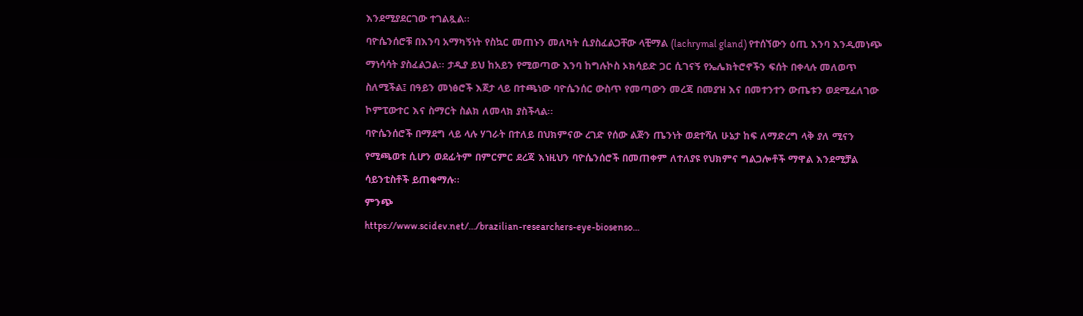እንደሚያደርገው ተገልጿል፡፡
ባዮሴንሰሮቹ በእንባ አማካኝነት የስኳር መጠኑን መለካት ሲያስፈልጋቸው ላቺማል (lachrymal gland) የተሰኘውን ዕጢ እንባ እንዲመነጭ ማነሳሳት ያስፈልጋል፡፡ ታዲያ ይህ ከአይን የሚወጣው እንባ ከግሉኮስ ኦክሳይድ ጋር ሲገናኝ የኤሌክትሮኖችን ፍሰት በቀላሉ መለወጥ ስለሚችል፤ በዓይን መነፅሮች እጀታ ላይ በተጫነው ባዮሴንሰር ውስጥ የመጣውን መረጃ በመያዝ እና በመተንተን ውጤቱን ወደሚፈለገው ኮምፒውተር እና ስማርት ስልክ ለመላክ ያስችላል፡፡
ባዮሴንሰሮች በማደግ ላይ ላሉ ሃገራት በተለይ በህክምናው ረገድ የሰው ልጅን ጤንነት ወደተሻለ ሁኔታ ከፍ ለማድረግ ላቅ ያለ ሚናን የሚጫወቱ ሲሆን ወደፊትም በምርምር ደረጃ እነዚህን ባዮሴንሰሮች በመጠቀም ለተለያዩ የህክምና ግልጋሎቶች ማዋል እንደሚቻል ሳይንቲስቶች ይጠቁማሉ፡፡
ምንጭ
https://www.scidev.net/…/brazilian-researchers-eye-biosenso…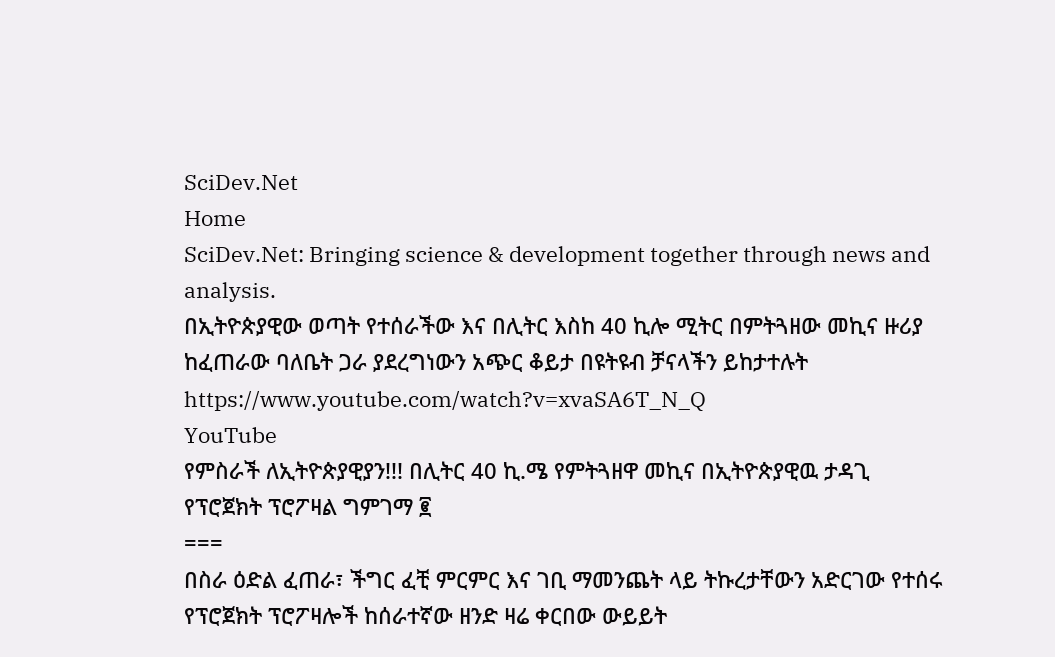SciDev.Net
Home
SciDev.Net: Bringing science & development together through news and analysis.
በኢትዮጵያዊው ወጣት የተሰራችው እና በሊትር እስከ 40 ኪሎ ሚትር በምትጓዘው መኪና ዙሪያ ከፈጠራው ባለቤት ጋራ ያደረግነውን አጭር ቆይታ በዩትዩብ ቻናላችን ይከታተሉት https://www.youtube.com/watch?v=xvaSA6T_N_Q
YouTube
የምስራች ለኢትዮጵያዊያን!!! በሊትር 40 ኪ.ሜ የምትጓዘዋ መኪና በኢትዮጵያዊዉ ታዳጊ
የፕሮጀክት ፕሮፖዛል ግምገማ ፪
===
በስራ ዕድል ፈጠራ፣ ችግር ፈቺ ምርምር እና ገቢ ማመንጨት ላይ ትኩረታቸውን አድርገው የተሰሩ የፕሮጀክት ፕሮፖዛሎች ከሰራተኛው ዘንድ ዛሬ ቀርበው ውይይት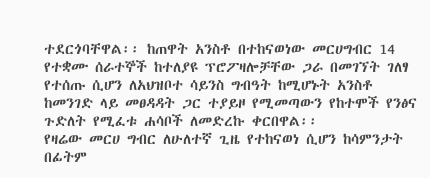ተደርጎባቸዋል፡፡ ከጠዋት አንስቶ በተከናወነው መርሀግብር 14 የተቋሙ ሰራተኞች ከተለያዩ ፕሮፖዛሎቻቸው ጋራ በመገኘት ገለፃ የተሰጡ ሲሆን ለአህዝቦተ ሳይንስ ግብዓት ከሚሆኑት አንስቶ ከመንገድ ላይ መፀዳዳት ጋር ተያይዞ የሚመጣውን የከተሞች የንፅና ጉድለት የሚፈቱ ሐሳቦች ለመድረኩ ቀርበዋል፡፡
የዛሬው መርሀ ግብር ለሁለተኛ ጊዜ የተከናወነ ሲሆን ከሳምንታት በፊትም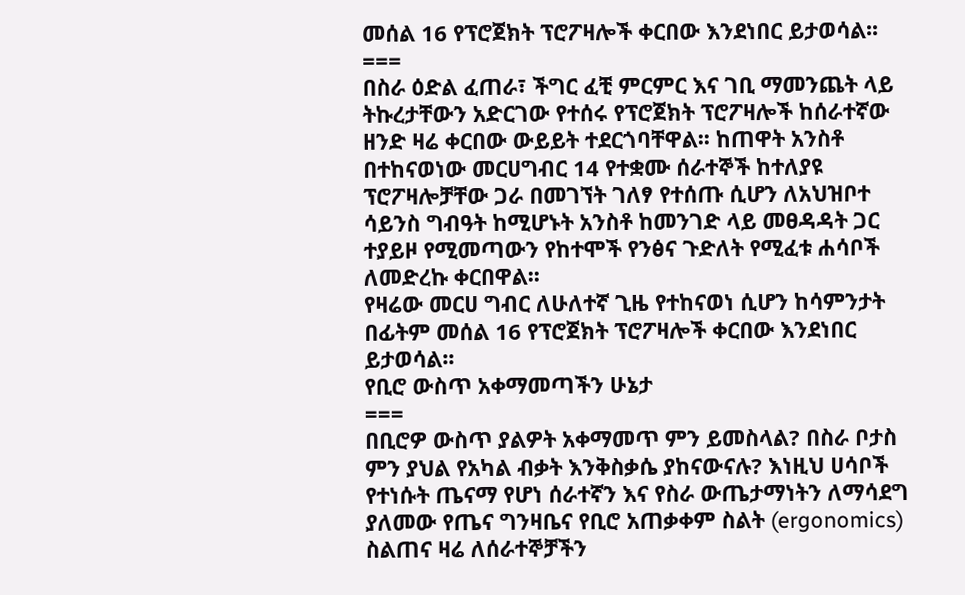መሰል 16 የፕሮጀክት ፕሮፖዛሎች ቀርበው እንደነበር ይታወሳል፡፡
===
በስራ ዕድል ፈጠራ፣ ችግር ፈቺ ምርምር እና ገቢ ማመንጨት ላይ ትኩረታቸውን አድርገው የተሰሩ የፕሮጀክት ፕሮፖዛሎች ከሰራተኛው ዘንድ ዛሬ ቀርበው ውይይት ተደርጎባቸዋል፡፡ ከጠዋት አንስቶ በተከናወነው መርሀግብር 14 የተቋሙ ሰራተኞች ከተለያዩ ፕሮፖዛሎቻቸው ጋራ በመገኘት ገለፃ የተሰጡ ሲሆን ለአህዝቦተ ሳይንስ ግብዓት ከሚሆኑት አንስቶ ከመንገድ ላይ መፀዳዳት ጋር ተያይዞ የሚመጣውን የከተሞች የንፅና ጉድለት የሚፈቱ ሐሳቦች ለመድረኩ ቀርበዋል፡፡
የዛሬው መርሀ ግብር ለሁለተኛ ጊዜ የተከናወነ ሲሆን ከሳምንታት በፊትም መሰል 16 የፕሮጀክት ፕሮፖዛሎች ቀርበው እንደነበር ይታወሳል፡፡
የቢሮ ውስጥ አቀማመጣችን ሁኔታ
===
በቢሮዎ ውስጥ ያልዎት አቀማመጥ ምን ይመስላል? በስራ ቦታስ ምን ያህል የአካል ብቃት እንቅስቃሴ ያከናውናሉ? እነዚህ ሀሳቦች የተነሱት ጤናማ የሆነ ሰራተኛን እና የስራ ውጤታማነትን ለማሳደግ ያለመው የጤና ግንዛቤና የቢሮ አጠቃቀም ስልት (ergonomics) ስልጠና ዛሬ ለሰራተኞቻችን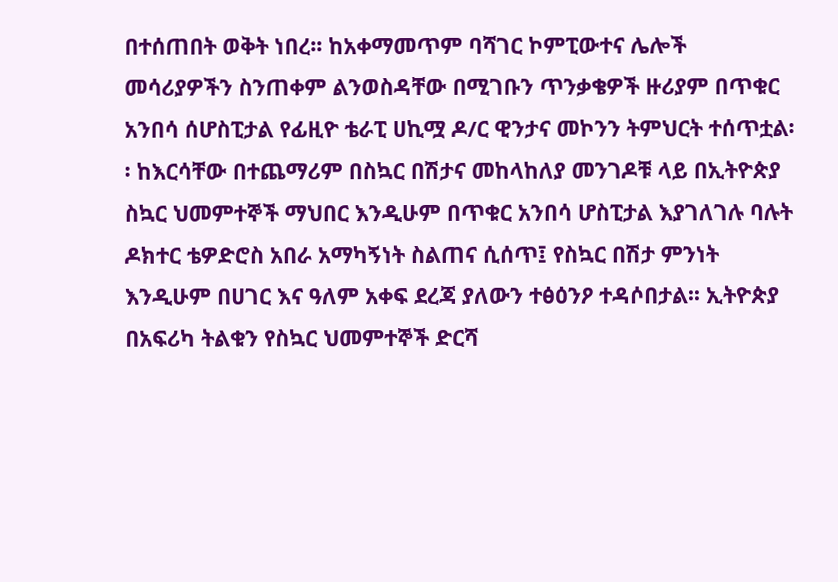በተሰጠበት ወቅት ነበረ፡፡ ከአቀማመጥም ባሻገር ኮምፒውተና ሌሎች መሳሪያዎችን ስንጠቀም ልንወስዳቸው በሚገቡን ጥንቃቄዎች ዙሪያም በጥቁር አንበሳ ሰሆስፒታል የፊዚዮ ቴራፒ ሀኪሟ ዶ/ር ዊንታና መኮንን ትምህርት ተሰጥቷል፡፡ ከእርሳቸው በተጨማሪም በስኳር በሽታና መከላከለያ መንገዶቹ ላይ በኢትዮጵያ ስኳር ህመምተኞች ማህበር እንዲሁም በጥቁር አንበሳ ሆስፒታል እያገለገሉ ባሉት ዶክተር ቴዎድሮስ አበራ አማካኝነት ስልጠና ሲሰጥ፤ የስኳር በሽታ ምንነት እንዲሁም በሀገር እና ዓለም አቀፍ ደረጃ ያለውን ተፅዕንዖ ተዳሶበታል፡፡ ኢትዮጵያ በአፍሪካ ትልቁን የስኳር ህመምተኞች ድርሻ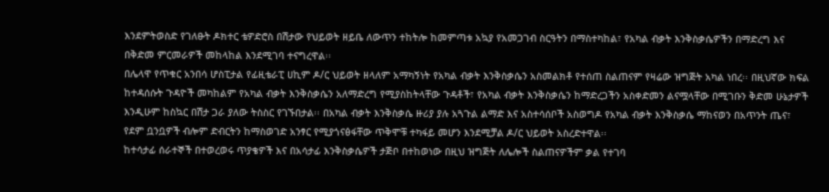እንደምትወስድ የገለፁት ዶክተር ቴዎድሮስ በሽታው የህይወት ዘይቤ ለውጥን ተከትሎ ከመምጣቱ አኳያ የአመጋገብ ስርዓትን በማስተካከል፣ የአካል ብቃት እንቅስቃሴዎችን በማድረግ እና በቅድመ ምርመራዎች መከላከል እንደሚገባ ተናግረዋል፡፡
በሌላዋ የጥቁር አንበሳ ሆስፒታል የፊዚቴራፒ ሀኪም ዶ/ር ህይወት ዘላለም አማካኝነት የአካል ብቃት እንቅስቃሴን አስመልክቶ የተሰጠ ስልጠናም የዛሬው ዝግጅት አካል ነበረ፡፡ በዚህኛው ክፍል ከተዳሰሱት ጉዳዮች መካከልም የአካል ብቃት እንቅስቃሴን አለማድረግ የሚያስከትላቸው ጉዳቶች፣ የአካል ብቃት እንቅስቃሴን ከማድረጋችን አስቀድመን ልናሟላቸው በሚገቡን ቅድመ ሁኔታዎች እንዲሁም ከስኳር በሽታ ጋራ ያለው ትስስር የገኙበታል፡፡ በአካል ብቃት እንቅስቃሴ ዙሪያ ያሉ አጓጉል ልማድ እና አስተሳሰቦች አስወግዶ የአካል ብቃት እንቅስቃሴ ማከናወን በአጥንት ጤና፣ የደም ቧንቧዎች ብሎም ድብርትን ከማስወገድ አንፃር የሚያጎናፅፋቸው ጥቅሞቹ ተካፋይ መሆን እንደሚቻል ዶ/ር ህይወት አስረድተዋል፡፡
ከተሳታፊ ሰራተኞች በተወረወሩ ጥያቄዎች እና በአሳታፊ እንቅስቃሴዎች ታጅቦ በተከወነው በዚህ ዝግጅት ለሌሎች ስልጠናዎችም ቃል የተገባ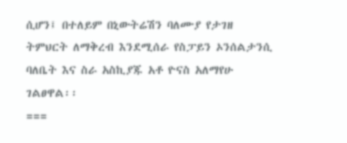ሲሆን፤ በተለይም በኒውትሬሽን ባለሙያ የታገዘ ትምህርት ለማቅረብ እንደሚሰራ የስፓይን ኦንሰልታንሲ ባለቤት እና ስራ አስኪያጁ አቶ ዮናስ አለማየሁ ገልፀዋል፡፡
===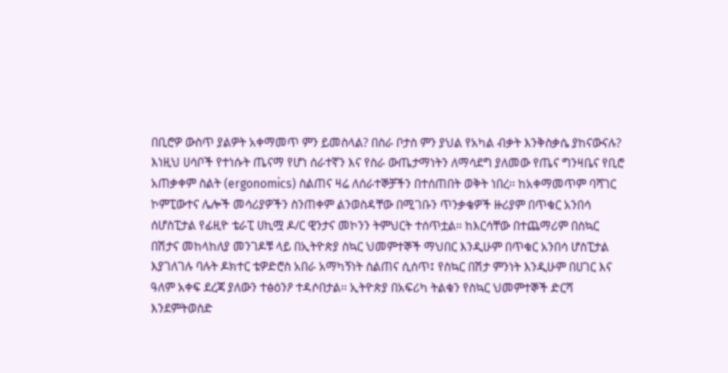በቢሮዎ ውስጥ ያልዎት አቀማመጥ ምን ይመስላል? በስራ ቦታስ ምን ያህል የአካል ብቃት እንቅስቃሴ ያከናውናሉ? እነዚህ ሀሳቦች የተነሱት ጤናማ የሆነ ሰራተኛን እና የስራ ውጤታማነትን ለማሳደግ ያለመው የጤና ግንዛቤና የቢሮ አጠቃቀም ስልት (ergonomics) ስልጠና ዛሬ ለሰራተኞቻችን በተሰጠበት ወቅት ነበረ፡፡ ከአቀማመጥም ባሻገር ኮምፒውተና ሌሎች መሳሪያዎችን ስንጠቀም ልንወስዳቸው በሚገቡን ጥንቃቄዎች ዙሪያም በጥቁር አንበሳ ሰሆስፒታል የፊዚዮ ቴራፒ ሀኪሟ ዶ/ር ዊንታና መኮንን ትምህርት ተሰጥቷል፡፡ ከእርሳቸው በተጨማሪም በስኳር በሽታና መከላከለያ መንገዶቹ ላይ በኢትዮጵያ ስኳር ህመምተኞች ማህበር እንዲሁም በጥቁር አንበሳ ሆስፒታል እያገለገሉ ባሉት ዶክተር ቴዎድሮስ አበራ አማካኝነት ስልጠና ሲሰጥ፤ የስኳር በሽታ ምንነት እንዲሁም በሀገር እና ዓለም አቀፍ ደረጃ ያለውን ተፅዕንዖ ተዳሶበታል፡፡ ኢትዮጵያ በአፍሪካ ትልቁን የስኳር ህመምተኞች ድርሻ እንደምትወስድ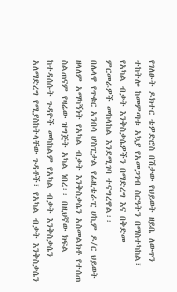የገለፁት ዶክተር ቴዎድሮስ በሽታው የህይወት ዘይቤ ለውጥን ተከትሎ ከመምጣቱ አኳያ የአመጋገብ ስርዓትን በማስተካከል፣ የአካል ብቃት እንቅስቃሴዎችን በማድረግ እና በቅድመ ምርመራዎች መከላከል እንደሚገባ ተናግረዋል፡፡
በሌላዋ የጥቁር አንበሳ ሆስፒታል የፊዚቴራፒ ሀኪም ዶ/ር ህይወት ዘላለም አማካኝነት የአካል ብቃት እንቅስቃሴን አስመልክቶ የተሰጠ ስልጠናም የዛሬው ዝግጅት አካል ነበረ፡፡ በዚህኛው ክፍል ከተዳሰሱት ጉዳዮች መካከልም የአካል ብቃት እንቅስቃሴን አለማድረግ የሚያስከትላቸው ጉዳቶች፣ የአካል ብቃት እንቅስቃሴን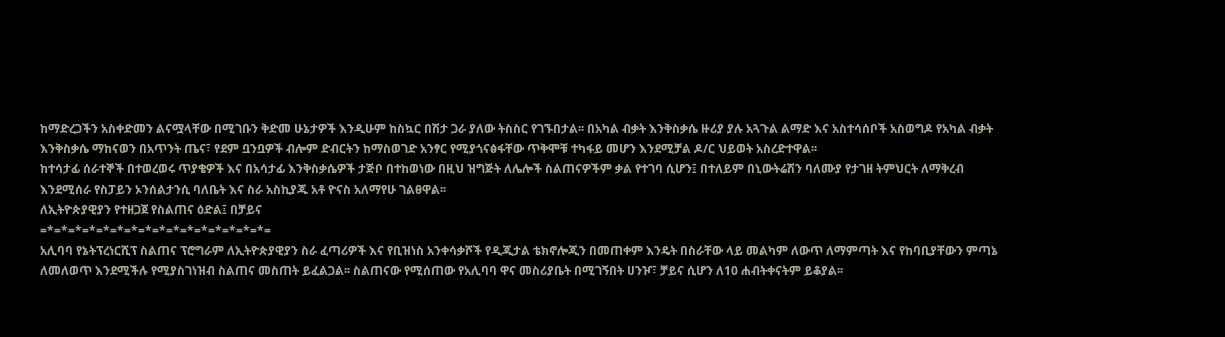ከማድረጋችን አስቀድመን ልናሟላቸው በሚገቡን ቅድመ ሁኔታዎች እንዲሁም ከስኳር በሽታ ጋራ ያለው ትስስር የገኙበታል፡፡ በአካል ብቃት እንቅስቃሴ ዙሪያ ያሉ አጓጉል ልማድ እና አስተሳሰቦች አስወግዶ የአካል ብቃት እንቅስቃሴ ማከናወን በአጥንት ጤና፣ የደም ቧንቧዎች ብሎም ድብርትን ከማስወገድ አንፃር የሚያጎናፅፋቸው ጥቅሞቹ ተካፋይ መሆን እንደሚቻል ዶ/ር ህይወት አስረድተዋል፡፡
ከተሳታፊ ሰራተኞች በተወረወሩ ጥያቄዎች እና በአሳታፊ እንቅስቃሴዎች ታጅቦ በተከወነው በዚህ ዝግጅት ለሌሎች ስልጠናዎችም ቃል የተገባ ሲሆን፤ በተለይም በኒውትሬሽን ባለሙያ የታገዘ ትምህርት ለማቅረብ እንደሚሰራ የስፓይን ኦንሰልታንሲ ባለቤት እና ስራ አስኪያጁ አቶ ዮናስ አለማየሁ ገልፀዋል፡፡
ለኢትዮጵያዊያን የተዘጋጀ የስልጠና ዕድል፤ በቻይና
=*=*=*=*=*=*=*=*=*=*=*=*=*=*=*=*=
አሊባባ የኔትፕረነርሺፕ ስልጠና ፕሮግራም ለኢትዮጵያዊያን ስራ ፈጣሪዎች እና የቢዝነስ አንቀሳቃሾች የዲጂታል ቴክኖሎጂን በመጠቀም እንዴት በስራቸው ላይ መልካም ለውጥ ለማምጣት እና የከባቢያቸውን ምጣኔ ለመለወጥ እንደሚችሉ የሚያስገነዝብ ስልጠና መስጠት ይፈልጋል፡፡ ስልጠናው የሚሰጠው የአሊባባ ዋና መስሪያቤት በሚገኝበት ሀንዦ፣ ቻይና ሲሆን ለ10 ሐብትቀናትም ይቆያል፡፡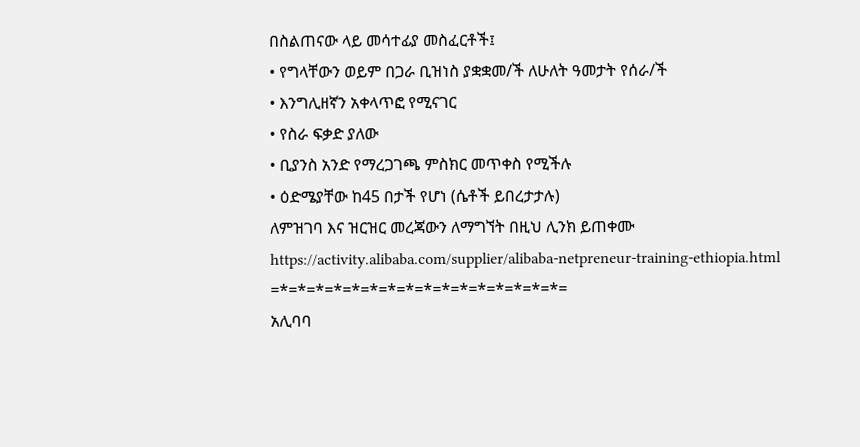በስልጠናው ላይ መሳተፊያ መስፈርቶች፤
• የግላቸውን ወይም በጋራ ቢዝነስ ያቋቋመ/ች ለሁለት ዓመታት የሰራ/ች
• እንግሊዘኛን አቀላጥፎ የሚናገር
• የስራ ፍቃድ ያለው
• ቢያንስ አንድ የማረጋገጫ ምስክር መጥቀስ የሚችሉ
• ዕድሜያቸው ከ45 በታች የሆነ (ሴቶች ይበረታታሉ)
ለምዝገባ እና ዝርዝር መረጃውን ለማግኘት በዚህ ሊንክ ይጠቀሙ
https://activity.alibaba.com/supplier/alibaba-netpreneur-training-ethiopia.html
=*=*=*=*=*=*=*=*=*=*=*=*=*=*=*=*=
አሊባባ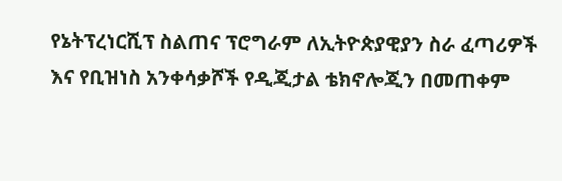የኔትፕረነርሺፕ ስልጠና ፕሮግራም ለኢትዮጵያዊያን ስራ ፈጣሪዎች እና የቢዝነስ አንቀሳቃሾች የዲጂታል ቴክኖሎጂን በመጠቀም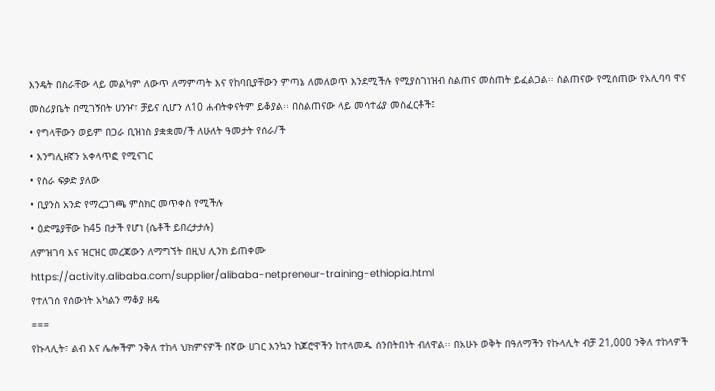እንዴት በስራቸው ላይ መልካም ለውጥ ለማምጣት እና የከባቢያቸውን ምጣኔ ለመለወጥ እንደሚችሉ የሚያስገነዝብ ስልጠና መስጠት ይፈልጋል፡፡ ስልጠናው የሚሰጠው የአሊባባ ዋና መስሪያቤት በሚገኝበት ሀንዦ፣ ቻይና ሲሆን ለ10 ሐብትቀናትም ይቆያል፡፡ በስልጠናው ላይ መሳተፊያ መስፈርቶች፤
• የግላቸውን ወይም በጋራ ቢዝነስ ያቋቋመ/ች ለሁለት ዓመታት የሰራ/ች
• እንግሊዘኛን አቀላጥፎ የሚናገር
• የስራ ፍቃድ ያለው
• ቢያንስ አንድ የማረጋገጫ ምስክር መጥቀስ የሚችሉ
• ዕድሜያቸው ከ45 በታች የሆነ (ሴቶች ይበረታታሉ)
ለምዝገባ እና ዝርዝር መረጃውን ለማግኘት በዚህ ሊንክ ይጠቀሙ
https://activity.alibaba.com/supplier/alibaba-netpreneur-training-ethiopia.html
የተለገሰ የሰውነት አካልን ማቆያ ዘዴ
===
የኩላሊት፣ ልብ እና ሌሎችም ንቅለ ተከላ ህክምናዎች በኛው ሀገር እንኳን ከጆሮዋችን ከተላመዱ ሰንበትበነት ብለዋል፡፡ በአሁኑ ወቅት በዓለማችን የኩላሊት ብቻ 21,000 ንቅለ ተከላዎች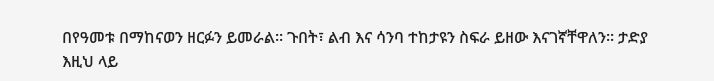በየዓመቱ በማከናወን ዘርፉን ይመራል፡፡ ጉበት፣ ልብ እና ሳንባ ተከታዩን ስፍራ ይዘው እናገኛቸዋለን፡፡ ታድያ እዚህ ላይ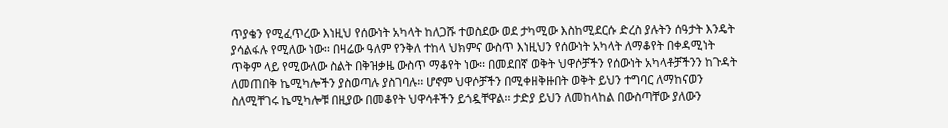ጥያቄን የሚፈጥረው እነዚህ የሰውነት አካላት ከለጋሹ ተወስደው ወደ ታካሚው እስከሚደርሱ ድረስ ያሉትን ሰዓታት እንዴት ያሳልፋሉ የሚለው ነው፡፡ በዛሬው ዓለም የንቅለ ተከላ ህክምና ውስጥ እነዚህን የሰውነት አካላት ለማቆየት በቀዳሚነት ጥቅም ላይ የሚውለው ስልት በቅዝቃዜ ውስጥ ማቆየት ነው፡፡ በመደበኛ ወቅት ህዋሶቻችን የሰውነት አካላቶቻችንን ከጉዳት ለመጠበቅ ኬሚካሎችን ያስወጣሉ ያስገባሉ፡፡ ሆኖም ህዋሶቻችን በሚቀዘቅዙበት ወቅት ይህን ተግባር ለማከናወን ስለሚቸገሩ ኬሚካሎቹ በዚያው በመቆየት ህዋሳቶችን ይጎዷቸዋል፡፡ ታድያ ይህን ለመከላከል በውስጣቸው ያለውን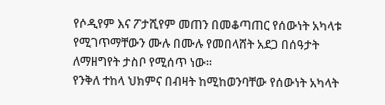የሶዲየም እና ፖታሺየም መጠን በመቆጣጠር የሰውነት አካላቱ የሚገጥማቸውን ሙሉ በሙሉ የመበላሸት አደጋ በሰዓታት ለማዘግየት ታስቦ የሚሰጥ ነው፡፡
የንቅለ ተከላ ህክምና በብዛት ከሚከወንባቸው የሰውነት አካላት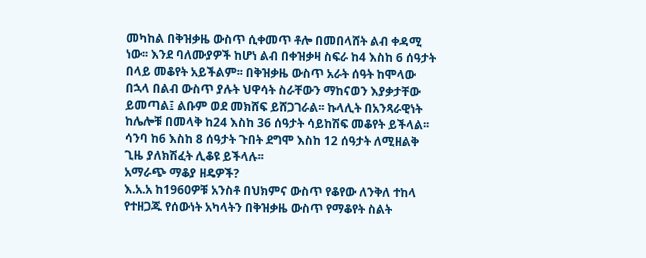መካከል በቅዝቃዜ ውስጥ ሲቀመጥ ቶሎ በመበላሸት ልብ ቀዳሚ ነው፡፡ እንደ ባለሙያዎች ከሆነ ልብ በቀዝቃዛ ስፍራ ከ4 እስከ 6 ሰዓታት በላይ መቆየት አይችልም፡፡ በቅዝቃዜ ውስጥ አራት ሰዓት ከሞላው በኋላ በልብ ውስጥ ያሉት ህዋሳት ስራቸውን ማከናወን እያቃታቸው ይመጣል፤ ልቡም ወደ መክሸፍ ይሸጋገራል፡፡ ኩላሊት በአንጻራዊነት ከሌሎቹ በመላቅ ከ24 እስከ 36 ሰዓታት ሳይከሽፍ መቆየት ይችላል፡፡ ሳንባ ከ6 እስከ 8 ሰዓታት ጉበት ደግሞ እስከ 12 ሰዓታት ለሚዘልቅ ጊዜ ያለክሽፈት ሊቆዩ ይችላሉ፡፡
አማራጭ ማቆያ ዘዴዎች?
እ.አ.አ ከ1960ዎቹ አንስቶ በህክምና ውስጥ የቆየው ለንቅለ ተከላ የተዘጋጁ የሰውነት አካላትን በቅዝቃዜ ውስጥ የማቆየት ስልት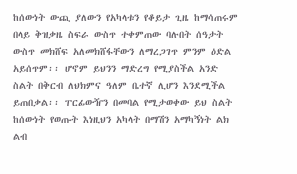ከሰውነት ውጪ ያለውን የአካላቱን የቆይታ ጊዜ ከማሳጠሩም በላይ ቅዝቃዜ ስፍራ ውስጥ ተቀምጠው ባሉበት ሰዓታት ውስጥ መክሸፍ አለመክሸፋቸውን ለማረጋገጥ ምንም ዕድል አይሰጥም፡፡ ሆኖም ይህንን ማድረግ የሚያስችል አንድ ስልት በቅርብ ለህክምና ዓለም ቤተኛ ሊሆን እንደሚችል ይጠበቃል፡፡ ፐርፊውዥን በመባል የሚታወቀው ይህ ስልት ከሰውነት የወጡት እነዚህን አካላት በማሽን አማካኝነት ልክ ልብ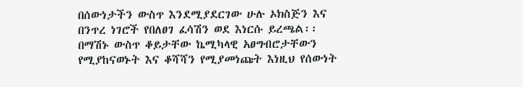በሰውነታችን ውስጥ እንደሚያደርገው ሁሉ ኦክስጅን እና በንጥረ ነገሮች የበለፀገ ፈሳሽን ወደ እነርሱ ይረጫል፡፡ በማሽኑ ውስጥ ቆይታቸው ኬሚካላዊ አፀግብሮታቸውን የሚያከናወኑት እና ቆሻሻን የሚያመነጩት እነዚህ የሰውነት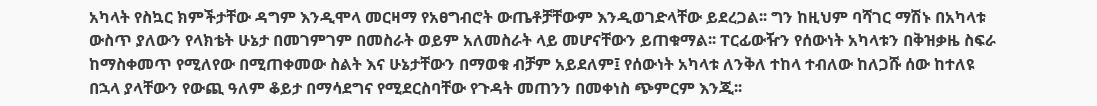አካላት የስኳር ክምችታቸው ዳግም እንዲሞላ መርዛማ የአፀግብሮት ውጤቶቻቸውም እንዲወገድላቸው ይደረጋል፡፡ ግን ከዚህም ባሻገር ማሽኑ በአካላቱ ውስጥ ያለውን የላክቴት ሁኔታ በመገምገም በመስራት ወይም አለመስራት ላይ መሆናቸውን ይጠቁማል፡፡ ፐርፊውዥን የሰውነት አካላቱን በቅዝቃዜ ስፍራ ከማስቀመጥ የሚለየው በሚጠቀመው ስልት እና ሁኔታቸውን በማወቁ ብቻም አይደለም፤ የሰውነት አካላቱ ለንቅለ ተከላ ተብለው ከለጋሹ ሰው ከተለዩ በኋላ ያላቸውን የውጪ ዓለም ቆይታ በማሳደግና የሚደርስባቸው የጉዳት መጠንን በመቀነስ ጭምርም እንጂ፡፡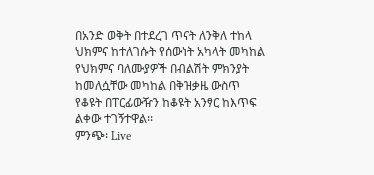በአንድ ወቅት በተደረገ ጥናት ለንቅለ ተከላ ህክምና ከተለገሱት የሰውነት አካላት መካከል የህክምና ባለሙያዎች በብልሽት ምክንያት ከመለሷቸው መካከል በቅዝቃዜ ውስጥ የቆዩት በፐርፊውዥን ከቆዩት አንፃር ከእጥፍ ልቀው ተገኝተዋል፡፡
ምንጭ፡ Live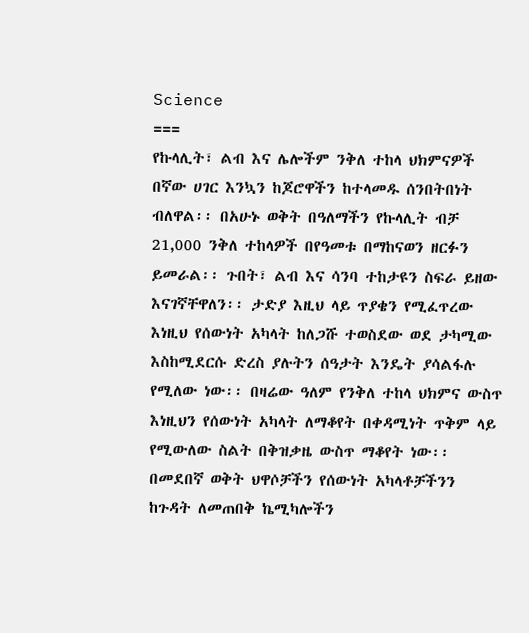Science
===
የኩላሊት፣ ልብ እና ሌሎችም ንቅለ ተከላ ህክምናዎች በኛው ሀገር እንኳን ከጆሮዋችን ከተላመዱ ሰንበትበነት ብለዋል፡፡ በአሁኑ ወቅት በዓለማችን የኩላሊት ብቻ 21,000 ንቅለ ተከላዎች በየዓመቱ በማከናወን ዘርፉን ይመራል፡፡ ጉበት፣ ልብ እና ሳንባ ተከታዩን ስፍራ ይዘው እናገኛቸዋለን፡፡ ታድያ እዚህ ላይ ጥያቄን የሚፈጥረው እነዚህ የሰውነት አካላት ከለጋሹ ተወስደው ወደ ታካሚው እስከሚደርሱ ድረስ ያሉትን ሰዓታት እንዴት ያሳልፋሉ የሚለው ነው፡፡ በዛሬው ዓለም የንቅለ ተከላ ህክምና ውስጥ እነዚህን የሰውነት አካላት ለማቆየት በቀዳሚነት ጥቅም ላይ የሚውለው ስልት በቅዝቃዜ ውስጥ ማቆየት ነው፡፡ በመደበኛ ወቅት ህዋሶቻችን የሰውነት አካላቶቻችንን ከጉዳት ለመጠበቅ ኬሚካሎችን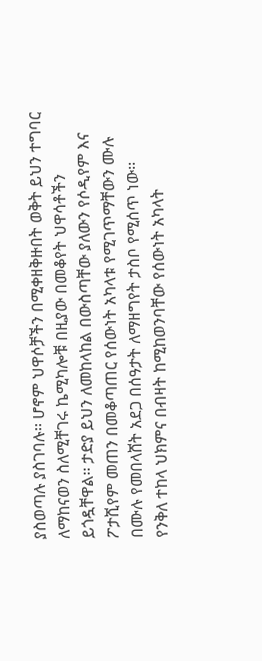ያስወጣሉ ያስገባሉ፡፡ ሆኖም ህዋሶቻችን በሚቀዘቅዙበት ወቅት ይህን ተግባር ለማከናወን ስለሚቸገሩ ኬሚካሎቹ በዚያው በመቆየት ህዋሳቶችን ይጎዷቸዋል፡፡ ታድያ ይህን ለመከላከል በውስጣቸው ያለውን የሶዲየም እና ፖታሺየም መጠን በመቆጣጠር የሰውነት አካላቱ የሚገጥማቸውን ሙሉ በሙሉ የመበላሸት አደጋ በሰዓታት ለማዘግየት ታስቦ የሚሰጥ ነው፡፡
የንቅለ ተከላ ህክምና በብዛት ከሚከወንባቸው የሰውነት አካላት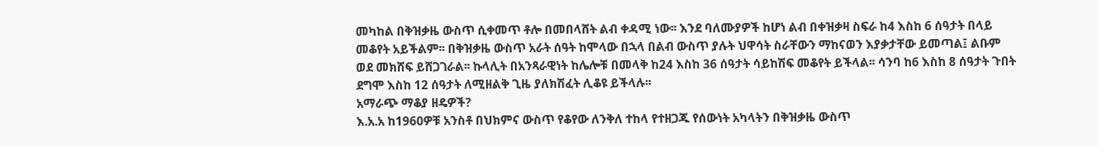መካከል በቅዝቃዜ ውስጥ ሲቀመጥ ቶሎ በመበላሸት ልብ ቀዳሚ ነው፡፡ እንደ ባለሙያዎች ከሆነ ልብ በቀዝቃዛ ስፍራ ከ4 እስከ 6 ሰዓታት በላይ መቆየት አይችልም፡፡ በቅዝቃዜ ውስጥ አራት ሰዓት ከሞላው በኋላ በልብ ውስጥ ያሉት ህዋሳት ስራቸውን ማከናወን እያቃታቸው ይመጣል፤ ልቡም ወደ መክሸፍ ይሸጋገራል፡፡ ኩላሊት በአንጻራዊነት ከሌሎቹ በመላቅ ከ24 እስከ 36 ሰዓታት ሳይከሽፍ መቆየት ይችላል፡፡ ሳንባ ከ6 እስከ 8 ሰዓታት ጉበት ደግሞ እስከ 12 ሰዓታት ለሚዘልቅ ጊዜ ያለክሽፈት ሊቆዩ ይችላሉ፡፡
አማራጭ ማቆያ ዘዴዎች?
እ.አ.አ ከ1960ዎቹ አንስቶ በህክምና ውስጥ የቆየው ለንቅለ ተከላ የተዘጋጁ የሰውነት አካላትን በቅዝቃዜ ውስጥ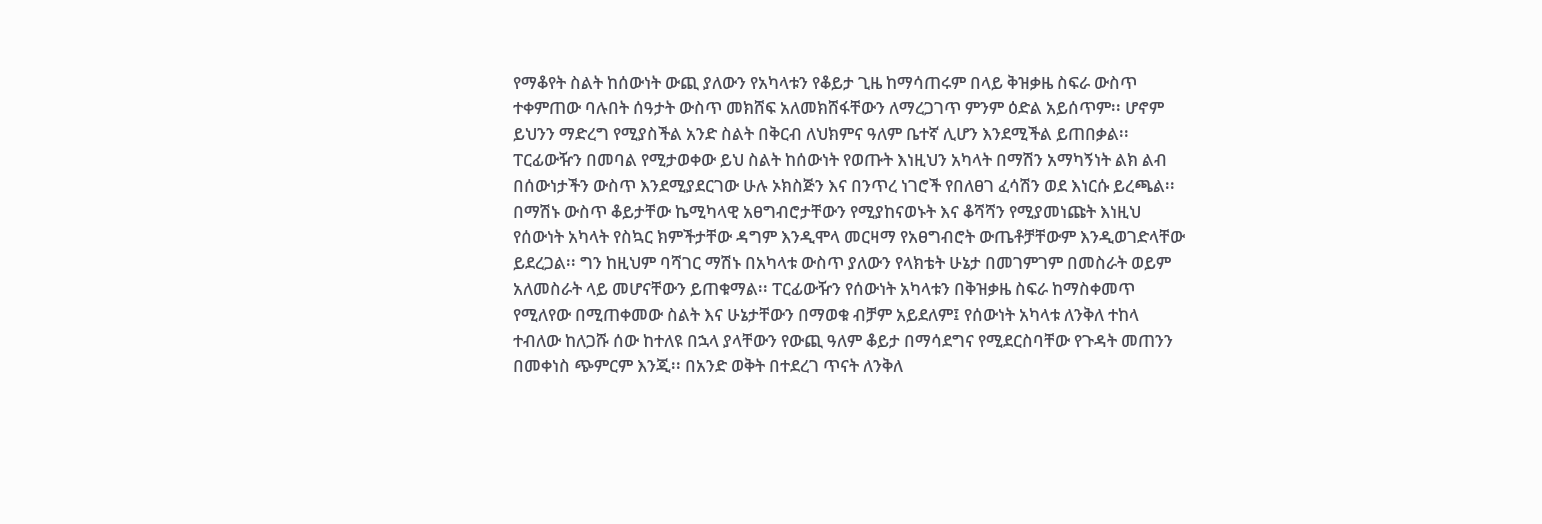የማቆየት ስልት ከሰውነት ውጪ ያለውን የአካላቱን የቆይታ ጊዜ ከማሳጠሩም በላይ ቅዝቃዜ ስፍራ ውስጥ ተቀምጠው ባሉበት ሰዓታት ውስጥ መክሸፍ አለመክሸፋቸውን ለማረጋገጥ ምንም ዕድል አይሰጥም፡፡ ሆኖም ይህንን ማድረግ የሚያስችል አንድ ስልት በቅርብ ለህክምና ዓለም ቤተኛ ሊሆን እንደሚችል ይጠበቃል፡፡ ፐርፊውዥን በመባል የሚታወቀው ይህ ስልት ከሰውነት የወጡት እነዚህን አካላት በማሽን አማካኝነት ልክ ልብ በሰውነታችን ውስጥ እንደሚያደርገው ሁሉ ኦክስጅን እና በንጥረ ነገሮች የበለፀገ ፈሳሽን ወደ እነርሱ ይረጫል፡፡ በማሽኑ ውስጥ ቆይታቸው ኬሚካላዊ አፀግብሮታቸውን የሚያከናወኑት እና ቆሻሻን የሚያመነጩት እነዚህ የሰውነት አካላት የስኳር ክምችታቸው ዳግም እንዲሞላ መርዛማ የአፀግብሮት ውጤቶቻቸውም እንዲወገድላቸው ይደረጋል፡፡ ግን ከዚህም ባሻገር ማሽኑ በአካላቱ ውስጥ ያለውን የላክቴት ሁኔታ በመገምገም በመስራት ወይም አለመስራት ላይ መሆናቸውን ይጠቁማል፡፡ ፐርፊውዥን የሰውነት አካላቱን በቅዝቃዜ ስፍራ ከማስቀመጥ የሚለየው በሚጠቀመው ስልት እና ሁኔታቸውን በማወቁ ብቻም አይደለም፤ የሰውነት አካላቱ ለንቅለ ተከላ ተብለው ከለጋሹ ሰው ከተለዩ በኋላ ያላቸውን የውጪ ዓለም ቆይታ በማሳደግና የሚደርስባቸው የጉዳት መጠንን በመቀነስ ጭምርም እንጂ፡፡ በአንድ ወቅት በተደረገ ጥናት ለንቅለ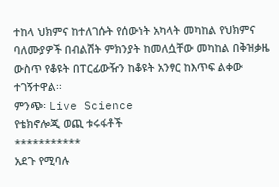ተከላ ህክምና ከተለገሱት የሰውነት አካላት መካከል የህክምና ባለሙያዎች በብልሽት ምክንያት ከመለሷቸው መካከል በቅዝቃዜ ውስጥ የቆዩት በፐርፊውዥን ከቆዩት አንፃር ከእጥፍ ልቀው ተገኝተዋል፡፡
ምንጭ፡ Live Science
የቴክኖሎጂ ወጪ ቱሩፋቶች
***********
አደጉ የሚባሉ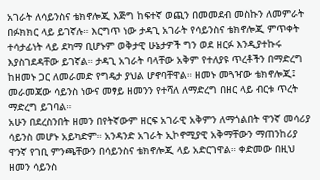አገራት ለሳይንስና ቴክኖሎጂ እጅግ ከፍተኛ ወጪን በመመደብ መስኩን ለመምራት በፉክክር ላይ ይገኛሉ። እርግጥ ነው ታዳጊ አገራት የሳይንስና ቴክኖሎጂ ምጥቀት ተሳታፊነት ላይ ደካማ ቢሆኑም ወቅታዊ ሁኔታዎች ግን ወደ ዘርፉ እንዲያተኩሩ እያስገደዳቸው ይገኛል። ታዳጊ አገራት ባላቸው አቅም የተለያዩ ጥረቶችን በማድረግ ከዘመኑ ጋር ለመራመድ የግዴታ ያህል ሆኖባቸዋል። ዘመኑ መጓዣው ቴክኖሎጂ፤ መራመጃው ሳይንስ ነውና መፃይ ዘመንን የተሻለ ለማድረግ በዘር ላይ ብርቱ ጥረት ማድረግ ይገባል።
አሁን በደረስንበት ዘመን በየትኛውም ዘርፍ አገራዊ አቅምን ለማጎልበት ዋንኛ መሳሪያ ሳይንስ መሆኑ አይካድም። አንዳንድ አገራት ኢኮኖሚያዊ አቅማቸውን ማጠንከሪያ ዋንኛ የገቢ ምንጫቸውን በሳይንስና ቴክኖሎጂ ላይ አድርገዋል። ቀድመው በዚህ ዘመን ሳይንስ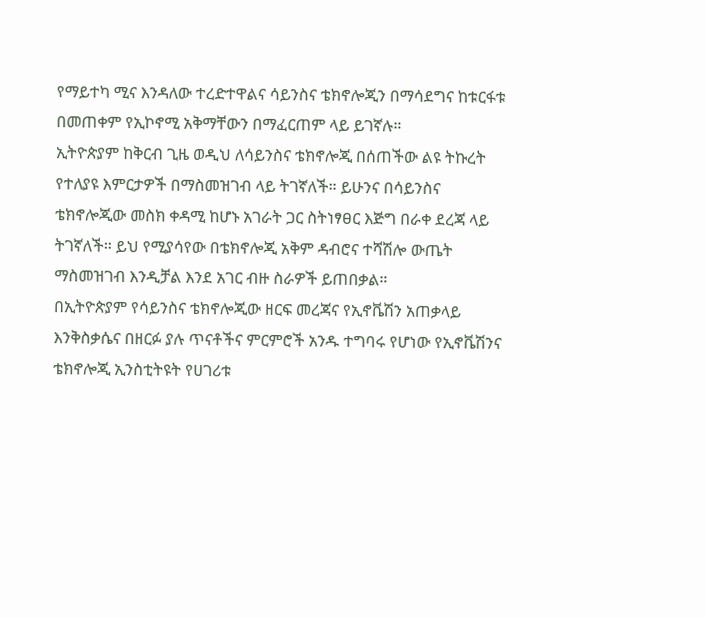የማይተካ ሚና እንዳለው ተረድተዋልና ሳይንስና ቴክኖሎጂን በማሳደግና ከቱርፋቱ በመጠቀም የኢኮኖሚ አቅማቸውን በማፈርጠም ላይ ይገኛሉ።
ኢትዮጵያም ከቅርብ ጊዜ ወዲህ ለሳይንስና ቴክኖሎጂ በሰጠችው ልዩ ትኩረት የተለያዩ እምርታዎች በማስመዝገብ ላይ ትገኛለች። ይሁንና በሳይንስና ቴክኖሎጂው መስክ ቀዳሚ ከሆኑ አገራት ጋር ስትነፃፀር እጅግ በራቀ ደረጃ ላይ ትገኛለች። ይህ የሚያሳየው በቴክኖሎጂ አቅም ዳብሮና ተሻሽሎ ውጤት ማስመዝገብ እንዲቻል እንደ አገር ብዙ ስራዎች ይጠበቃል።
በኢትዮጵያም የሳይንስና ቴክኖሎጂው ዘርፍ መረጃና የኢኖቬሽን አጠቃላይ እንቅስቃሴና በዘርፉ ያሉ ጥናቶችና ምርምሮች አንዱ ተግባሩ የሆነው የኢኖቬሽንና ቴክኖሎጂ ኢንስቲትዩት የሀገሪቱ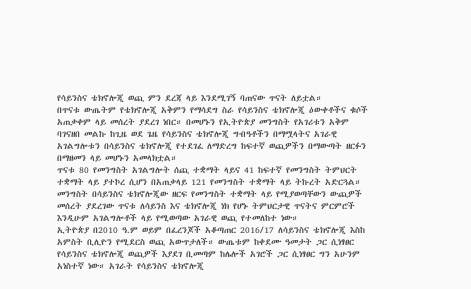የሳይንስና ቴክኖሎጂ ወጪ ምን ደረጃ ላይ እንደሚገኝ ባጠናው ጥናት ለይቷል።
በጥናቱ ውጤትም የቴክኖሎጂ አቅምን የማሳደግ ስራ የሳይንስና ቴክኖሎጂ ዕውቀቶችና ቁሶች አጠቃቀም ላይ መሰረት ያደረገ ነበር። በመሆኑን የኢትዮጵያ መንግስት የአገሪቱን አቅም ባገናዘበ መልኩ ከጊዜ ወደ ጌዜ የሳይንስና ቴክኖሎጂ ግብዓቶችን በማሟላትና አገራዊ አገልግሎቱን በሳይንስና ቴክኖሎጂ የተደገፈ ለማድረግ ከፍተኛ ወጪዎችን በማውጣት ዘርፉን በማዘመን ላይ መሆኑን አመላክቷል።
ጥናቱ 80 የመንግስት አገልግሎት ሰጪ ተቋማት ላይና 41 ከፍተኛ የመንግስት ትምህርት ተቋማት ላይ ያተኮረ ሲሆን በአጠቃላይ 121 የመንግስት ተቋማት ላይ ትኩረት አድርጓል። መንግስት በሳይንስና ቴክኖሎጂው ዘርፍ የመንግስት ተቋማት ላይ የሚያወጣቸውን ውጪዎች መሰረት ያደረገው ጥናቱ ለሳይንስ እና ቴክኖሎጂ ነክ የሆኑ ትምህርታዊ ጥናትና ምርምሮች እንዲሁም አገልግሎቶች ላይ የሚወጣው አገራዊ ወጪ የተመለከተ ነው።
ኢትዮጵያ በ2010 ዓ.ም ወይም በፈረንጆች አቆጣጠር 2016/17 ለሳይንስና ቴክኖሎጂ እስከ አምስት ቢሊዮን የሚደርስ ወጪ አውጥታለች። ውጤቱም ከቀደሙ ዓመታት ጋር ሲነፃፀር የሳይንስና ቴክኖሎጂ ወጪዎች እያደገ ቢመጣም ከሌሎች አገሮች ጋር ሲነፃፀር ግን አሁንም አነስተኛ ነው። አገራት የሳይንስና ቴክኖሎጂ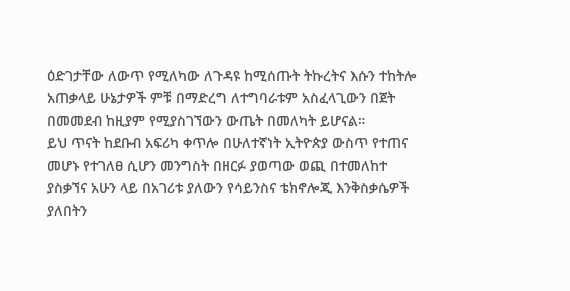ዕድገታቸው ለውጥ የሚለካው ለጉዳዩ ከሚሰጡት ትኩረትና እሱን ተከትሎ አጠቃላይ ሁኔታዎች ምቹ በማድረግ ለተግባራቱም አስፈላጊውን በጀት በመመደብ ከዚያም የሚያስገኘውን ውጤት በመለካት ይሆናል።
ይህ ጥናት ከደቡብ አፍሪካ ቀጥሎ በሁለተኛነት ኢትዮጵያ ውስጥ የተጠና መሆኑ የተገለፀ ሲሆን መንግስት በዘርፉ ያወጣው ወጪ በተመለከተ ያስቃኘና አሁን ላይ በአገሪቱ ያለውን የሳይንስና ቴክኖሎጂ እንቅስቃሴዎች ያለበትን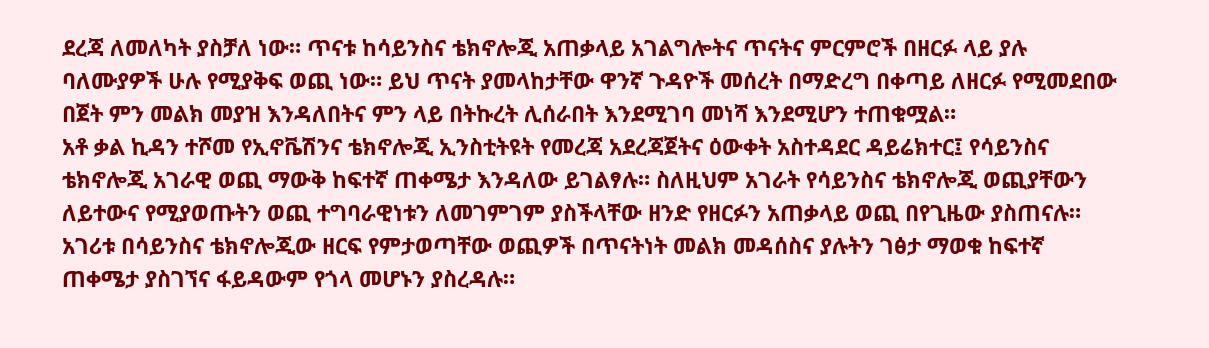ደረጃ ለመለካት ያስቻለ ነው። ጥናቱ ከሳይንስና ቴክኖሎጂ አጠቃላይ አገልግሎትና ጥናትና ምርምሮች በዘርፉ ላይ ያሉ ባለሙያዎች ሁሉ የሚያቅፍ ወጪ ነው። ይህ ጥናት ያመላከታቸው ዋንኛ ጉዳዮች መሰረት በማድረግ በቀጣይ ለዘርፉ የሚመደበው በጀት ምን መልክ መያዝ እንዳለበትና ምን ላይ በትኩረት ሊሰራበት እንደሚገባ መነሻ እንደሚሆን ተጠቁሟል።
አቶ ቃል ኪዳን ተሾመ የኢኖቬሽንና ቴክኖሎጂ ኢንስቲትዩት የመረጃ አደረጃጀትና ዕውቀት አስተዳደር ዳይሬክተር፤ የሳይንስና ቴክኖሎጂ አገራዊ ወጪ ማውቅ ከፍተኛ ጠቀሜታ እንዳለው ይገልፃሉ። ስለዚህም አገራት የሳይንስና ቴክኖሎጂ ወጪያቸውን ለይተውና የሚያወጡትን ወጪ ተግባራዊነቱን ለመገምገም ያስችላቸው ዘንድ የዘርፉን አጠቃላይ ወጪ በየጊዜው ያስጠናሉ።
አገሪቱ በሳይንስና ቴክኖሎጂው ዘርፍ የምታወጣቸው ወጪዎች በጥናትነት መልክ መዳሰስና ያሉትን ገፅታ ማወቁ ከፍተኛ ጠቀሜታ ያስገኘና ፋይዳውም የጎላ መሆኑን ያስረዳሉ።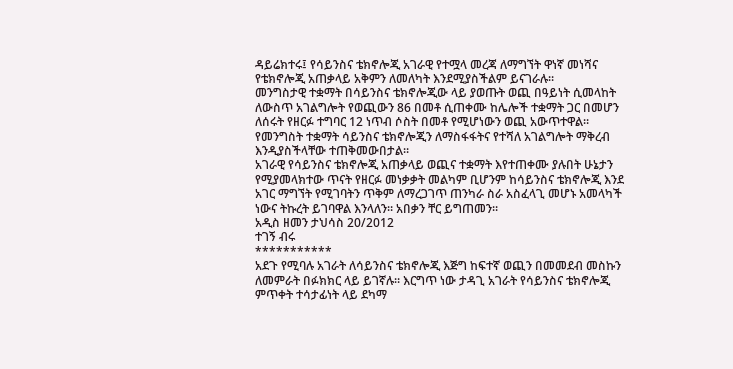ዳይሬክተሩ፤ የሳይንስና ቴክኖሎጂ አገራዊ የተሟላ መረጃ ለማግኘት ዋነኛ መነሻና የቴክኖሎጂ አጠቃላይ አቅምን ለመለካት እንደሚያስችልም ይናገራሉ።
መንግስታዊ ተቋማት በሳይንስና ቴክኖሎጂው ላይ ያወጡት ወጪ በዓይነት ሲመላከት ለውስጥ አገልግሎት የወጪውን 86 በመቶ ሲጠቀሙ ከሌሎች ተቋማት ጋር በመሆን ለሰሩት የዘርፉ ተግባር 12 ነጥብ ሶስት በመቶ የሚሆነውን ወጪ አውጥተዋል። የመንግስት ተቋማት ሳይንስና ቴክኖሎጂን ለማስፋፋትና የተሻለ አገልግሎት ማቅረብ እንዲያስችላቸው ተጠቅመውበታል።
አገራዊ የሳይንስና ቴክኖሎጂ አጠቃላይ ወጪና ተቋማት እየተጠቀሙ ያሉበት ሁኔታን የሚያመላክተው ጥናት የዘርፉ መነቃቃት መልካም ቢሆንም ከሳይንስና ቴክኖሎጂ እንደ አገር ማግኘት የሚገባትን ጥቅም ለማረጋገጥ ጠንካራ ስራ አስፈላጊ መሆኑ አመላካች ነውና ትኩረት ይገባዋል እንላለን። አበቃን ቸር ይግጠመን።
አዲስ ዘመን ታህሳስ 20/2012
ተገኝ ብሩ
***********
አደጉ የሚባሉ አገራት ለሳይንስና ቴክኖሎጂ እጅግ ከፍተኛ ወጪን በመመደብ መስኩን ለመምራት በፉክክር ላይ ይገኛሉ። እርግጥ ነው ታዳጊ አገራት የሳይንስና ቴክኖሎጂ ምጥቀት ተሳታፊነት ላይ ደካማ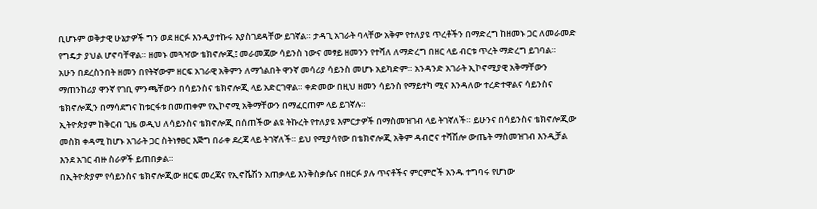ቢሆኑም ወቅታዊ ሁኔታዎች ግን ወደ ዘርፉ እንዲያተኩሩ እያስገደዳቸው ይገኛል። ታዳጊ አገራት ባላቸው አቅም የተለያዩ ጥረቶችን በማድረግ ከዘመኑ ጋር ለመራመድ የግዴታ ያህል ሆኖባቸዋል። ዘመኑ መጓዣው ቴክኖሎጂ፤ መራመጃው ሳይንስ ነውና መፃይ ዘመንን የተሻለ ለማድረግ በዘር ላይ ብርቱ ጥረት ማድረግ ይገባል።
አሁን በደረስንበት ዘመን በየትኛውም ዘርፍ አገራዊ አቅምን ለማጎልበት ዋንኛ መሳሪያ ሳይንስ መሆኑ አይካድም። አንዳንድ አገራት ኢኮኖሚያዊ አቅማቸውን ማጠንከሪያ ዋንኛ የገቢ ምንጫቸውን በሳይንስና ቴክኖሎጂ ላይ አድርገዋል። ቀድመው በዚህ ዘመን ሳይንስ የማይተካ ሚና እንዳለው ተረድተዋልና ሳይንስና ቴክኖሎጂን በማሳደግና ከቱርፋቱ በመጠቀም የኢኮኖሚ አቅማቸውን በማፈርጠም ላይ ይገኛሉ።
ኢትዮጵያም ከቅርብ ጊዜ ወዲህ ለሳይንስና ቴክኖሎጂ በሰጠችው ልዩ ትኩረት የተለያዩ እምርታዎች በማስመዝገብ ላይ ትገኛለች። ይሁንና በሳይንስና ቴክኖሎጂው መስክ ቀዳሚ ከሆኑ አገራት ጋር ስትነፃፀር እጅግ በራቀ ደረጃ ላይ ትገኛለች። ይህ የሚያሳየው በቴክኖሎጂ አቅም ዳብሮና ተሻሽሎ ውጤት ማስመዝገብ እንዲቻል እንደ አገር ብዙ ስራዎች ይጠበቃል።
በኢትዮጵያም የሳይንስና ቴክኖሎጂው ዘርፍ መረጃና የኢኖቬሽን አጠቃላይ እንቅስቃሴና በዘርፉ ያሉ ጥናቶችና ምርምሮች አንዱ ተግባሩ የሆነው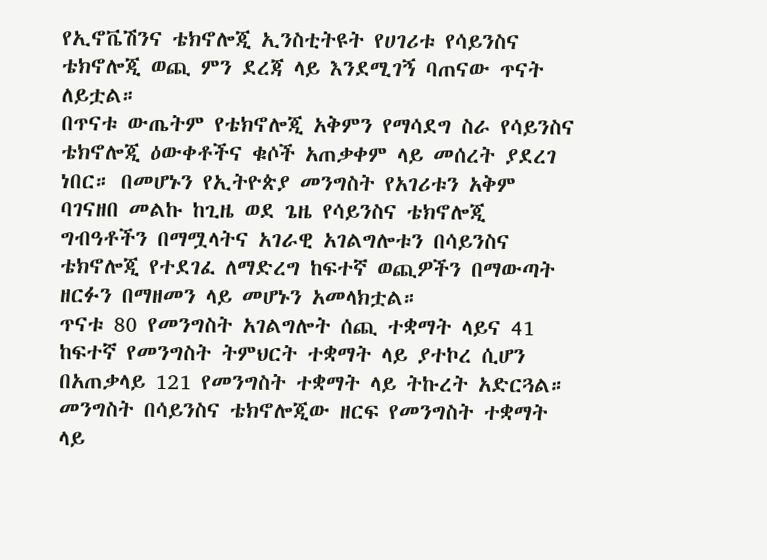የኢኖቬሽንና ቴክኖሎጂ ኢንስቲትዩት የሀገሪቱ የሳይንስና ቴክኖሎጂ ወጪ ምን ደረጃ ላይ እንደሚገኝ ባጠናው ጥናት ለይቷል።
በጥናቱ ውጤትም የቴክኖሎጂ አቅምን የማሳደግ ስራ የሳይንስና ቴክኖሎጂ ዕውቀቶችና ቁሶች አጠቃቀም ላይ መሰረት ያደረገ ነበር። በመሆኑን የኢትዮጵያ መንግስት የአገሪቱን አቅም ባገናዘበ መልኩ ከጊዜ ወደ ጌዜ የሳይንስና ቴክኖሎጂ ግብዓቶችን በማሟላትና አገራዊ አገልግሎቱን በሳይንስና ቴክኖሎጂ የተደገፈ ለማድረግ ከፍተኛ ወጪዎችን በማውጣት ዘርፉን በማዘመን ላይ መሆኑን አመላክቷል።
ጥናቱ 80 የመንግስት አገልግሎት ሰጪ ተቋማት ላይና 41 ከፍተኛ የመንግስት ትምህርት ተቋማት ላይ ያተኮረ ሲሆን በአጠቃላይ 121 የመንግስት ተቋማት ላይ ትኩረት አድርጓል። መንግስት በሳይንስና ቴክኖሎጂው ዘርፍ የመንግስት ተቋማት ላይ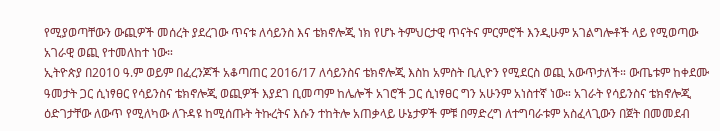የሚያወጣቸውን ውጪዎች መሰረት ያደረገው ጥናቱ ለሳይንስ እና ቴክኖሎጂ ነክ የሆኑ ትምህርታዊ ጥናትና ምርምሮች እንዲሁም አገልግሎቶች ላይ የሚወጣው አገራዊ ወጪ የተመለከተ ነው።
ኢትዮጵያ በ2010 ዓ.ም ወይም በፈረንጆች አቆጣጠር 2016/17 ለሳይንስና ቴክኖሎጂ እስከ አምስት ቢሊዮን የሚደርስ ወጪ አውጥታለች። ውጤቱም ከቀደሙ ዓመታት ጋር ሲነፃፀር የሳይንስና ቴክኖሎጂ ወጪዎች እያደገ ቢመጣም ከሌሎች አገሮች ጋር ሲነፃፀር ግን አሁንም አነስተኛ ነው። አገራት የሳይንስና ቴክኖሎጂ ዕድገታቸው ለውጥ የሚለካው ለጉዳዩ ከሚሰጡት ትኩረትና እሱን ተከትሎ አጠቃላይ ሁኔታዎች ምቹ በማድረግ ለተግባራቱም አስፈላጊውን በጀት በመመደብ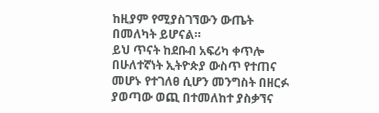ከዚያም የሚያስገኘውን ውጤት በመለካት ይሆናል።
ይህ ጥናት ከደቡብ አፍሪካ ቀጥሎ በሁለተኛነት ኢትዮጵያ ውስጥ የተጠና መሆኑ የተገለፀ ሲሆን መንግስት በዘርፉ ያወጣው ወጪ በተመለከተ ያስቃኘና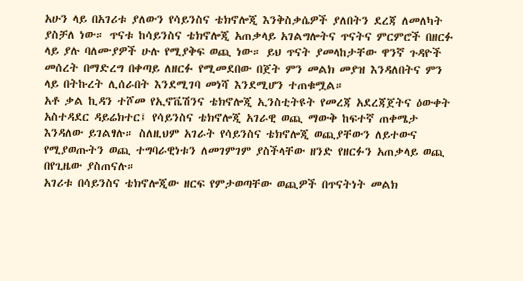አሁን ላይ በአገሪቱ ያለውን የሳይንስና ቴክኖሎጂ እንቅስቃሴዎች ያለበትን ደረጃ ለመለካት ያስቻለ ነው። ጥናቱ ከሳይንስና ቴክኖሎጂ አጠቃላይ አገልግሎትና ጥናትና ምርምሮች በዘርፉ ላይ ያሉ ባለሙያዎች ሁሉ የሚያቅፍ ወጪ ነው። ይህ ጥናት ያመላከታቸው ዋንኛ ጉዳዮች መሰረት በማድረግ በቀጣይ ለዘርፉ የሚመደበው በጀት ምን መልክ መያዝ እንዳለበትና ምን ላይ በትኩረት ሊሰራበት እንደሚገባ መነሻ እንደሚሆን ተጠቁሟል።
አቶ ቃል ኪዳን ተሾመ የኢኖቬሽንና ቴክኖሎጂ ኢንስቲትዩት የመረጃ አደረጃጀትና ዕውቀት አስተዳደር ዳይሬክተር፤ የሳይንስና ቴክኖሎጂ አገራዊ ወጪ ማውቅ ከፍተኛ ጠቀሜታ እንዳለው ይገልፃሉ። ስለዚህም አገራት የሳይንስና ቴክኖሎጂ ወጪያቸውን ለይተውና የሚያወጡትን ወጪ ተግባራዊነቱን ለመገምገም ያስችላቸው ዘንድ የዘርፉን አጠቃላይ ወጪ በየጊዜው ያስጠናሉ።
አገሪቱ በሳይንስና ቴክኖሎጂው ዘርፍ የምታወጣቸው ወጪዎች በጥናትነት መልክ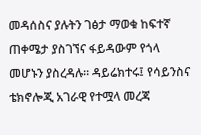መዳሰስና ያሉትን ገፅታ ማወቁ ከፍተኛ ጠቀሜታ ያስገኘና ፋይዳውም የጎላ መሆኑን ያስረዳሉ። ዳይሬክተሩ፤ የሳይንስና ቴክኖሎጂ አገራዊ የተሟላ መረጃ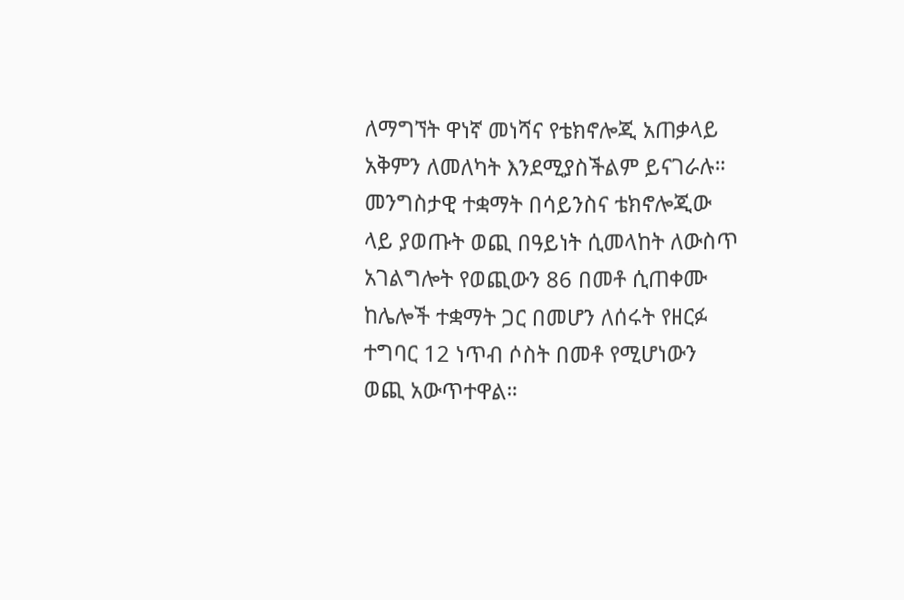ለማግኘት ዋነኛ መነሻና የቴክኖሎጂ አጠቃላይ አቅምን ለመለካት እንደሚያስችልም ይናገራሉ።
መንግስታዊ ተቋማት በሳይንስና ቴክኖሎጂው ላይ ያወጡት ወጪ በዓይነት ሲመላከት ለውስጥ አገልግሎት የወጪውን 86 በመቶ ሲጠቀሙ ከሌሎች ተቋማት ጋር በመሆን ለሰሩት የዘርፉ ተግባር 12 ነጥብ ሶስት በመቶ የሚሆነውን ወጪ አውጥተዋል።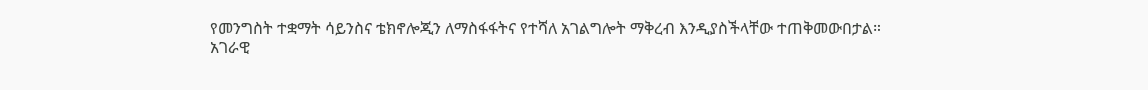የመንግስት ተቋማት ሳይንስና ቴክኖሎጂን ለማስፋፋትና የተሻለ አገልግሎት ማቅረብ እንዲያስችላቸው ተጠቅመውበታል።
አገራዊ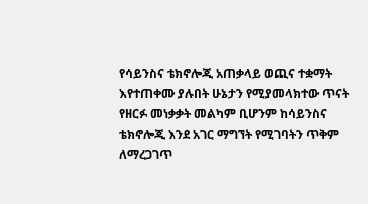የሳይንስና ቴክኖሎጂ አጠቃላይ ወጪና ተቋማት እየተጠቀሙ ያሉበት ሁኔታን የሚያመላክተው ጥናት የዘርፉ መነቃቃት መልካም ቢሆንም ከሳይንስና ቴክኖሎጂ እንደ አገር ማግኘት የሚገባትን ጥቅም ለማረጋገጥ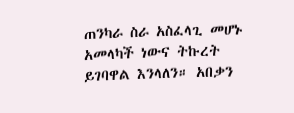ጠንካራ ስራ አስፈላጊ መሆኑ አመላካች ነውና ትኩረት ይገባዋል እንላለን። አበቃን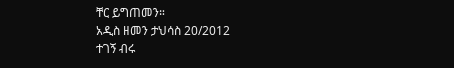ቸር ይግጠመን።
አዲስ ዘመን ታህሳስ 20/2012
ተገኝ ብሩ